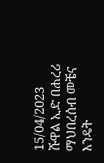15/04/2023
ሹዋል ኢድ በሐረሪ ማህበረሰብ መቼና እንዴት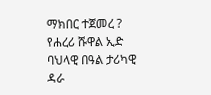ማክበር ተጀመረ ?
የሐረሪ ሹዋል ኢድ ባህላዊ በዓል ታሪካዊ ዳራ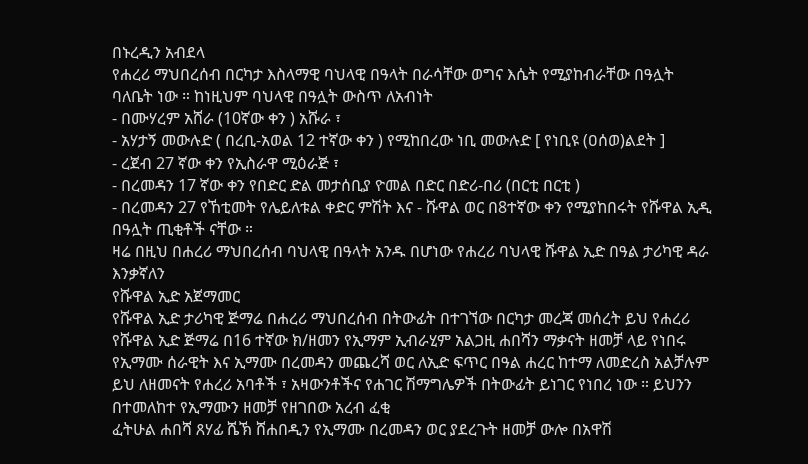በኑረዲን አብደላ
የሐረሪ ማህበረሰብ በርካታ እስላማዊ ባህላዊ በዓላት በራሳቸው ወግና እሴት የሚያከብራቸው በዓሏት ባለቤት ነው ። ከነዚህም ባህላዊ በዓሏት ውስጥ ለአብነት
- በሙሃረም አሸራ (10ኛው ቀን ) አሹራ ፣
- አሃታኝ መውሉድ ( በረቢ-አወል 12 ተኛው ቀን ) የሚከበረው ነቢ መውሉድ [ የነቢዩ (ዐሰወ)ልደት ]
- ረጀብ 27 ኛው ቀን የኢስራዋ ሚዕራጅ ፣
- በረመዳን 17 ኛው ቀን የበድር ድል መታሰቢያ ዮመል በድር በድሪ-በሪ (በርቲ በርቲ )
- በረመዳን 27 የኸቲመት የሌይለቱል ቀድር ምሽት እና - ሹዋል ወር በ8ተኛው ቀን የሚያከበሩት የሹዋል ኢዲ በዓሏት ጢቂቶች ናቸው ።
ዛሬ በዚህ በሐረሪ ማህበረሰብ ባህላዊ በዓላት አንዱ በሆነው የሐረሪ ባህላዊ ሹዋል ኢድ በዓል ታሪካዊ ዳራ እንቃኛለን
የሹዋል ኢድ አጀማመር
የሹዋል ኢድ ታሪካዊ ጅማሬ በሐረሪ ማህበረሰብ በትውፊት በተገኘው በርካታ መረጃ መሰረት ይህ የሐረሪ የሹዋል ኢድ ጅማሬ በ16 ተኛው ክ/ዘመን የኢማም ኢብራሂም አልጋዚ ሐበሻን ማቃናት ዘመቻ ላይ የነበሩ የኢማሙ ሰራዊት እና ኢማሙ በረመዳን መጨረሻ ወር ለኢድ ፍጥር በዓል ሐረር ከተማ ለመድረስ አልቻሉም ይህ ለዘመናት የሐረሪ አባቶች ፣ አዛውንቶችና የሐገር ሽማግሌዎች በትውፊት ይነገር የነበረ ነው ። ይህንን በተመለከተ የኢማሙን ዘመቻ የዘገበው አረብ ፈቂ
ፈትሁል ሐበሻ ጸሃፊ ሼኽ ሸሐበዲን የኢማሙ በረመዳን ወር ያደረጉት ዘመቻ ውሎ በአዋሽ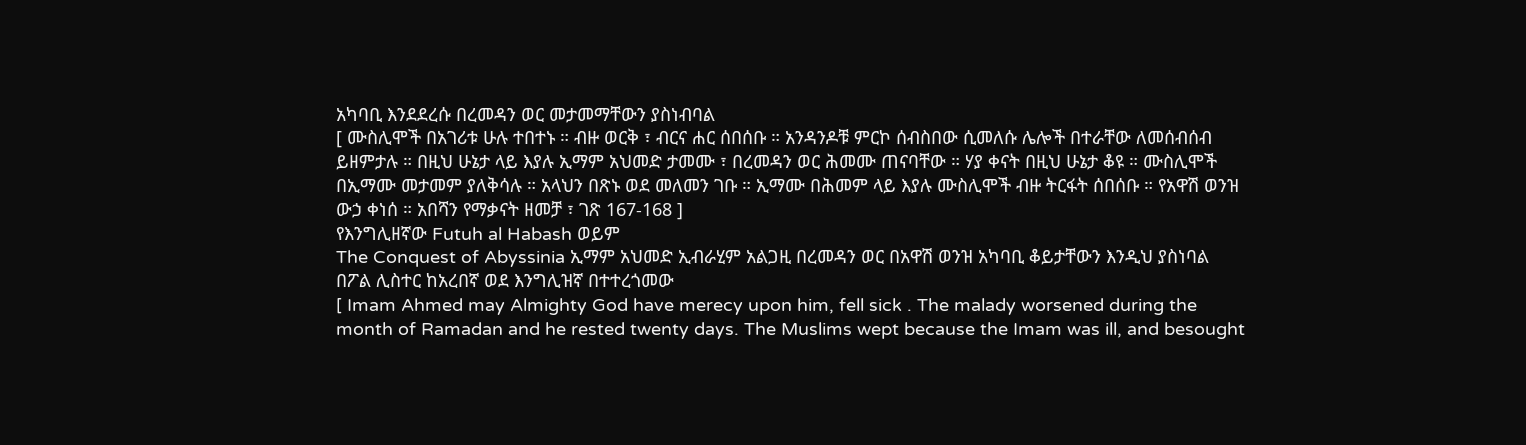አካባቢ እንደደረሱ በረመዳን ወር መታመማቸውን ያስነብባል
[ ሙስሊሞች በአገሪቱ ሁሉ ተበተኑ ። ብዙ ወርቅ ፣ ብርና ሐር ሰበሰቡ ። አንዳንዶቹ ምርኮ ሰብስበው ሲመለሱ ሌሎች በተራቸው ለመሰብሰብ ይዘምታሉ ። በዚህ ሁኔታ ላይ እያሉ ኢማም አህመድ ታመሙ ፣ በረመዳን ወር ሕመሙ ጠናባቸው ። ሃያ ቀናት በዚህ ሁኔታ ቆዩ ። ሙስሊሞች በኢማሙ መታመም ያለቅሳሉ ። አላህን በጽኑ ወደ መለመን ገቡ ። ኢማሙ በሕመም ላይ እያሉ ሙስሊሞች ብዙ ትርፋት ሰበሰቡ ። የአዋሽ ወንዝ ውኃ ቀነሰ ። አበሻን የማቃናት ዘመቻ ፣ ገጽ 167-168 ]
የእንግሊዘኛው Futuh al Habash ወይም
The Conquest of Abyssinia ኢማም አህመድ ኢብራሂም አልጋዚ በረመዳን ወር በአዋሽ ወንዝ አካባቢ ቆይታቸውን እንዲህ ያስነባል በፖል ሊስተር ከአረበኛ ወደ እንግሊዝኛ በተተረጎመው
[ Imam Ahmed may Almighty God have merecy upon him, fell sick . The malady worsened during the month of Ramadan and he rested twenty days. The Muslims wept because the Imam was ill, and besought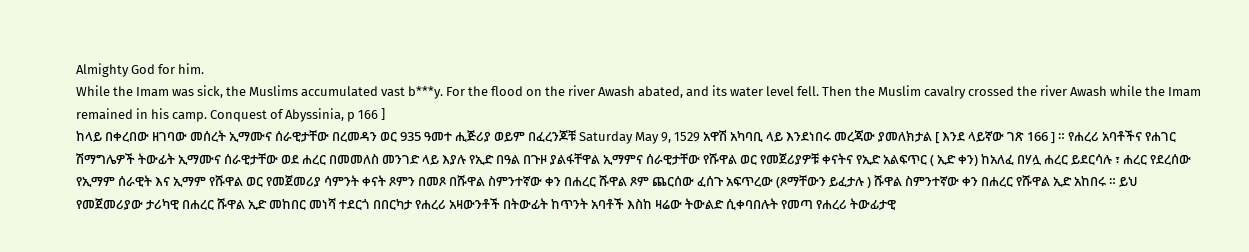Almighty God for him.
While the Imam was sick, the Muslims accumulated vast b***y. For the flood on the river Awash abated, and its water level fell. Then the Muslim cavalry crossed the river Awash while the Imam remained in his camp. Conquest of Abyssinia, p 166 ]
ከላይ በቀረበው ዘገባው መሰረት ኢማሙና ሰራዊታቸው በረመዳን ወር 935 ዓመተ ሒጅሪያ ወይም በፈረንጆቹ Saturday May 9, 1529 አዋሽ አካባቢ ላይ እንደነበሩ መረጃው ያመለክታል [ እንደ ላይኛው ገጽ 166 ] ። የሐረሪ አባቶችና የሐገር ሽማግሌዎች ትውፊት ኢማሙና ሰራዊታቸው ወደ ሐረር በመመለስ መንገድ ላይ እያሉ የኢድ በዓል በጉዞ ያልፋቸዋል ኢማምና ሰራዊታቸው የሹዋል ወር የመጀሪያዎቹ ቀናትና የኢድ አልፍጥር ( ኢድ ቀን) ከአለፈ በሃሏ ሐረር ይደርሳሉ ፣ ሐረር የደረሰው የኢማም ሰራዊት እና ኢማም የሹዋል ወር የመጀመሪያ ሳምንት ቀናት ጾምን በመጾ በሹዋል ስምንተኛው ቀን በሐረር ሹዋል ጾም ጨርሰው ፈሰጉ አፍጥረው (ጾማቸውን ይፈታሉ ) ሹዋል ስምንተኛው ቀን በሐረር የሹዋል ኢድ አከበሩ ። ይህ የመጀመሪያው ታሪካዊ በሐረር ሹዋል ኢድ መከበር መነሻ ተደርጎ በበርካታ የሐረሪ አዛውንቶች በትውፊት ከጥንት አባቶች እስከ ዛሬው ትውልድ ሲቀባበሉት የመጣ የሐረሪ ትውፊታዊ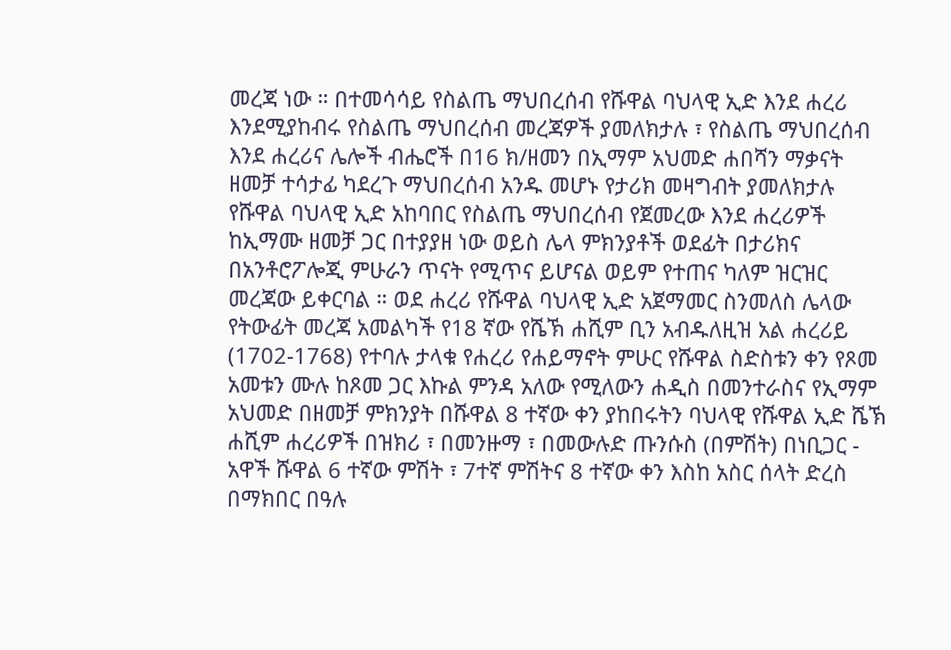መረጃ ነው ። በተመሳሳይ የስልጤ ማህበረሰብ የሹዋል ባህላዊ ኢድ እንደ ሐረሪ እንደሚያከብሩ የስልጤ ማህበረሰብ መረጃዎች ያመለክታሉ ፣ የስልጤ ማህበረሰብ እንደ ሐረሪና ሌሎች ብሔሮች በ16 ክ/ዘመን በኢማም አህመድ ሐበሻን ማቃናት ዘመቻ ተሳታፊ ካደረጉ ማህበረሰብ አንዱ መሆኑ የታሪክ መዛግብት ያመለክታሉ የሹዋል ባህላዊ ኢድ አከባበር የስልጤ ማህበረሰብ የጀመረው እንደ ሐረሪዎች ከኢማሙ ዘመቻ ጋር በተያያዘ ነው ወይስ ሌላ ምክንያቶች ወደፊት በታሪክና በአንቶሮፖሎጂ ምሁራን ጥናት የሚጥና ይሆናል ወይም የተጠና ካለም ዝርዝር መረጃው ይቀርባል ። ወደ ሐረሪ የሹዋል ባህላዊ ኢድ አጀማመር ስንመለስ ሌላው የትውፊት መረጃ አመልካች የ18 ኛው የሼኽ ሐሺም ቢን አብዱለዚዝ አል ሐረሪይ (1702-1768) የተባሉ ታላቁ የሐረሪ የሐይማኖት ምሁር የሹዋል ስድስቱን ቀን የጾመ አመቱን ሙሉ ከጾመ ጋር እኩል ምንዳ አለው የሚለውን ሐዲስ በመንተራስና የኢማም አህመድ በዘመቻ ምክንያት በሹዋል 8 ተኛው ቀን ያከበሩትን ባህላዊ የሹዋል ኢድ ሼኽ ሐሺም ሐረሪዎች በዝክሪ ፣ በመንዙማ ፣ በመውሉድ ጡንሱስ (በምሽት) በነቢጋር - አዋች ሹዋል 6 ተኛው ምሽት ፣ 7ተኛ ምሽትና 8 ተኛው ቀን እስከ አስር ሰላት ድረስ በማክበር በዓሉ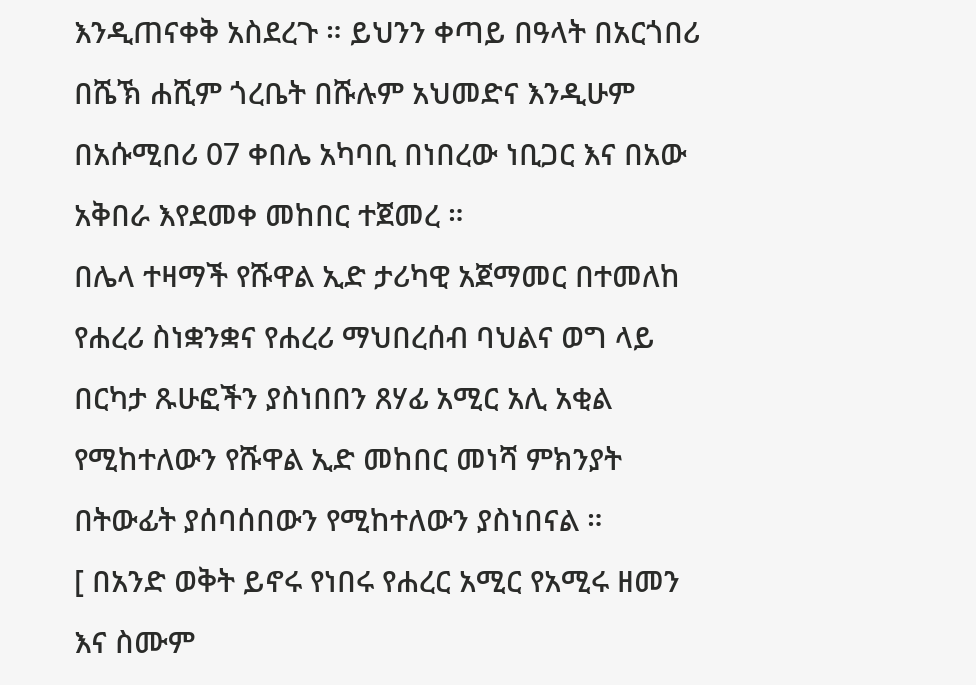እንዲጠናቀቅ አስደረጉ ። ይህንን ቀጣይ በዓላት በአርጎበሪ በሼኽ ሐሺም ጎረቤት በሹሉም አህመድና እንዲሁም በአሱሚበሪ 07 ቀበሌ አካባቢ በነበረው ነቢጋር እና በአው አቅበራ እየደመቀ መከበር ተጀመረ ።
በሌላ ተዛማች የሹዋል ኢድ ታሪካዊ አጀማመር በተመለከ የሐረሪ ስነቋንቋና የሐረሪ ማህበረሰብ ባህልና ወግ ላይ በርካታ ጹሁፎችን ያስነበበን ጸሃፊ አሚር አሊ አቂል የሚከተለውን የሹዋል ኢድ መከበር መነሻ ምክንያት በትውፊት ያሰባሰበውን የሚከተለውን ያስነበናል ።
[ በአንድ ወቅት ይኖሩ የነበሩ የሐረር አሚር የአሚሩ ዘመን እና ስሙም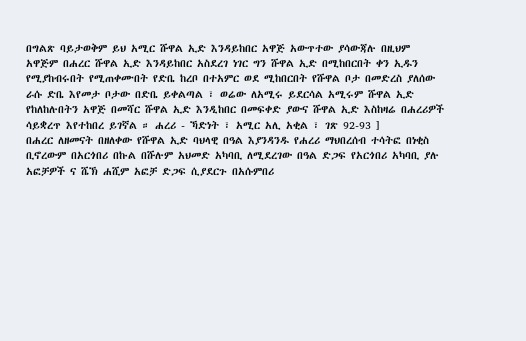በግልጽ ባይታወቅም ይህ አሚር ሹዋል ኢድ እንዳይከበር አዋጅ አውጥተው ያሳውጃሉ በዚህም አዋጅም በሐረር ሹዋል ኢድ እንዳይከበር አስደረገ ነገር ግን ሹዋል ኢድ በሚከበርበት ቀን ኢዱን የሚያከብሩበት የሚጠቀሙበት የድቤ ከረቦ በተአምር ወደ ሚከበርበት የሹዋል ቦታ በመድረስ ያለሰው ራሱ ድቤ እየመታ ቦታው በድቤ ይቀልጣል ፣ ወሬው ለአሚሩ ይደርሳል አሚሩም ሹዋል ኢድ የከለከሉበትን አዋጅ በመሻር ሹዋል ኢድ እንዲከበር በመፍቀድ ያውና ሹዋል ኢድ እስከዛሬ በሐረሪዎች ሳይቋረጥ እየተከበረ ይገኛል ። ሐረሪ - ኻድነት ፣ አሚር አሊ አቂል ፣ ገጽ 92-93 ]
በሐረር ለዘመናት በዘለቀው የሹዋል ኢድ ባህላዊ በዓል እያንዳንዱ የሐረሪ ማህበረሰብ ተሳትፎ በነቂስ ቢኖረውም በአርጎበሪ በኩል በሹሉም አህመድ አካባቢ ለሚደረገው በዓል ድጋፍ የአርጎበሪ አካባቢ ያሉ አፎቻዎች ና ሼኽ ሐሺም አፎቻ ድጋፍ ሲያደርጉ በአሱምበሪ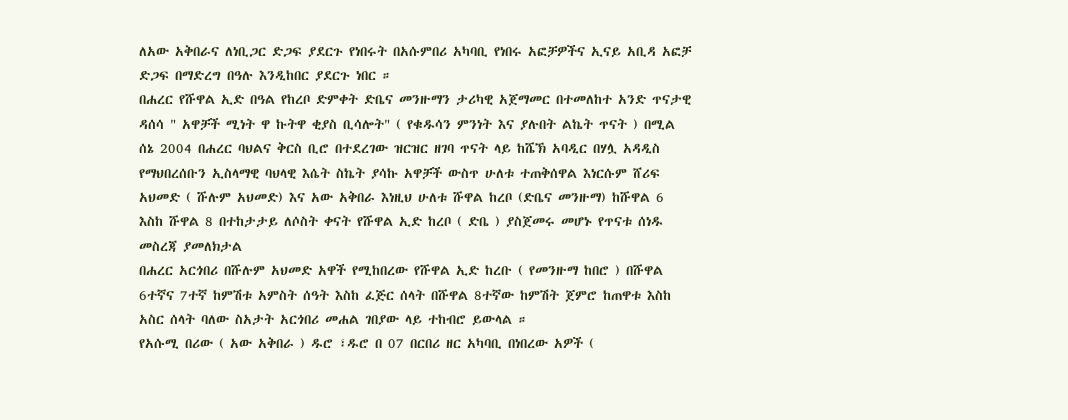ለአው አቅበራና ለነቢጋር ድጋፍ ያደርጉ የነበሩት በአሱምበሪ አካባቢ የነበሩ አፎቻዎችና ኢናይ አቢዳ አፎቻ ድጋፍ በማድረግ በዓሉ እንዲከበር ያደርጉ ነበር ።
በሐረር የሹዋል ኢድ በዓል የከረቦ ድምቀት ድቤና መንዙማን ታሪካዊ አጀማመር በተመለከተ አንድ ጥናታዊ ዳሰሳ " አዋቻች ሚነት ዋ ኩትዋ ቂያስ ቢሳሎት" ( የቁዱሳን ምንነት እና ያሉበት ልኬት ጥናት ) በሚል ሰኔ 2004 በሐረር ባህልና ቅርስ ቢሮ በተደረገው ዝርዝር ዘገባ ጥናት ላይ ከሼኽ አባዲር በሃሏ አዳዲስ የማህበረሰቡን ኢስላማዊ ባህላዊ እሴት ስኬት ያሳኩ አዋቻች ውስጥ ሁለቱ ተጠቅሰዋል እነርሱም ሸሪፍ አህመድ ( ሹሉም አህመድ) እና አው አቅበራ እነዚህ ሁለቱ ሹዋል ከረቦ (ድቤና መንዙማ) ከሹዋል 6 እስከ ሹዋል 8 በተከታታይ ለሶስት ቀናት የሹዋል ኢድ ከረቦ ( ድቤ ) ያስጀመሩ መሆኑ የጥናቱ ሰነዱ መስረጃ ያመለክታል
በሐረር አርጎበሪ በሹሉም አህመድ አዋች የሚከበረው የሹዋል ኢድ ከረቡ ( የመንዙማ ከበሮ ) በሹዋል 6ተኛና 7ተኛ ከምሽቱ አምስት ሰዓት እስከ ፈጅር ሰላት በሹዋል 8ተኛው ከምሽት ጀምሮ ከጠዋቱ እስከ አስር ሰላት ባለው ስአታት አርጎበሪ መሐል ገበያው ላይ ተከብሮ ይውላል ።
የአሱሚ በሪው ( አው አቅበራ ) ዱሮ ፣ዱሮ በ 07 በርበሪ ዘር አካባቢ በነበረው አዎች (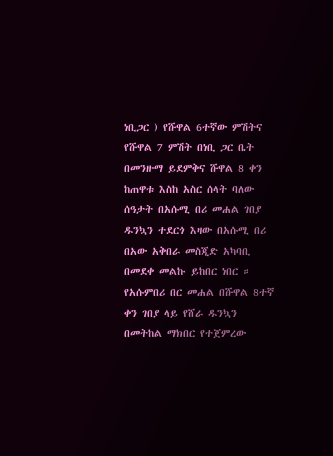ነቢጋር ) የሹዋል 6ተኛው ምሽትና የሹዋል 7 ምሽት በነቢ ጋር ቤት በመንዙማ ይደምቅና ሹዋል 8 ቀን ከጠዋቱ እስከ አስር ሰላት ባለው ሰዓታት በአሱሚ በሪ መሐል ገበያ ዱንኳን ተደርጎ እዛው በአሱሚ በሪ በአው አቅበራ መስጂድ አካባቢ በመደቀ መልኩ ይከበር ነበር ። የአሱምበሪ በር መሐል በሹዋል 8ተኛ ቀን ገበያ ላይ የሸራ ዱንኳን በመትከል ማክበር የተጀምረው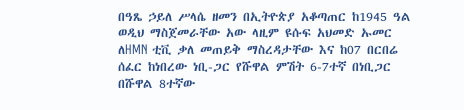በዓጼ ኃይለ ሥላሴ ዘመን በኢትዮጵያ አቆጣጠር ከ1945 ዓል ወዲህ ማስጀመራቸው አው ላዚም ዩሱፍ አህመድ ኡመር ለHMN ቲቪ ቃለ መጠይቅ ማስረዳታቸው እና ከ07 በርበሬ ሰፈር ከነበረው ነቢ-ጋር የሹዋል ምሽት 6-7ተኛ በነቢጋር በሹዋል 8ተኛው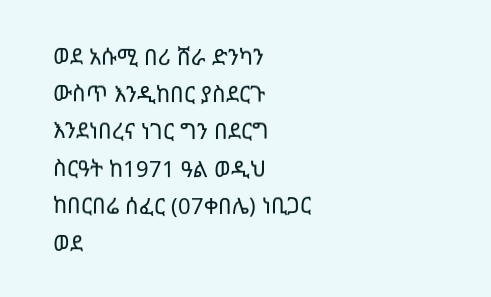ወደ አሱሚ በሪ ሸራ ድንካን ውስጥ እንዲከበር ያስደርጉ እንደነበረና ነገር ግን በደርግ ስርዓት ከ1971 ዓል ወዲህ ከበርበሬ ሰፈር (07ቀበሌ) ነቢጋር ወደ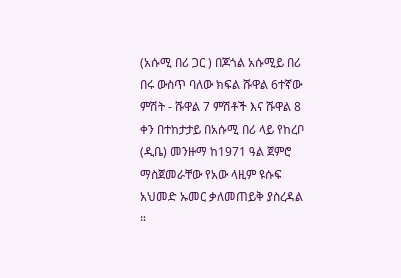(አሱሚ በሪ ጋር ) በጆጎል አሱሚይ በሪ በሩ ውስጥ ባለው ክፍል ሹዋል 6ተኛው ምሽት - ሹዋል 7 ምሽቶች እና ሹዋል 8 ቀን በተከታታይ በአሱሚ በሪ ላይ የከረቦ (ዲቤ) መንዙማ ከ1971 ዓል ጀምሮ ማስጀመራቸው የአው ላዚም ዩሱፍ አህመድ ኡመር ቃለመጠይቅ ያስረዳል ።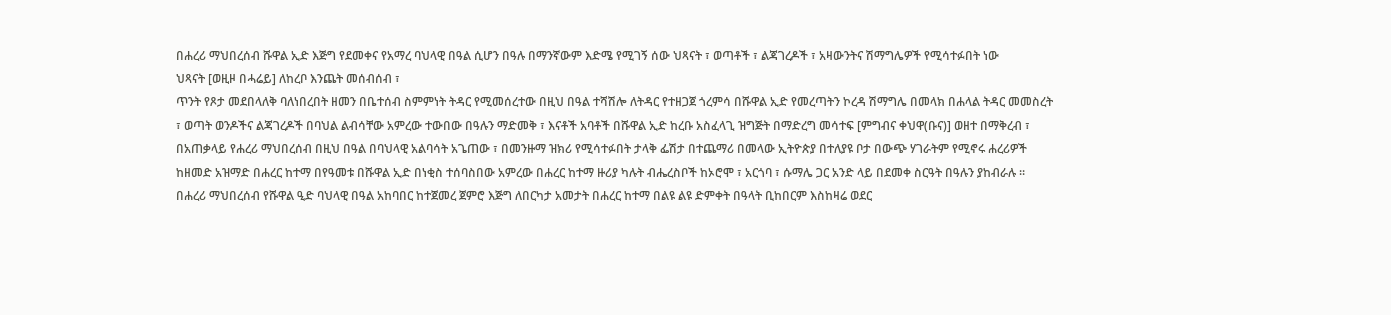በሐረሪ ማህበረሰብ ሹዋል ኢድ እጅግ የደመቀና የአማረ ባህላዊ በዓል ሲሆን በዓሉ በማንኛውም እድሜ የሚገኝ ሰው ህጻናት ፣ ወጣቶች ፣ ልጃገረዶች ፣ አዛውንትና ሽማግሌዎች የሚሳተፉበት ነው
ህጻናት [ወዚዞ በሓሬይ] ለከረቦ እንጨት መሰብሰብ ፣
ጥንት የጾታ መደበላለቅ ባለነበረበት ዘመን በቤተሰብ ስምምነት ትዳር የሚመሰረተው በዚህ በዓል ተሻሽሎ ለትዳር የተዘጋጀ ጎረምሳ በሹዋል ኢድ የመረጣትን ኮረዳ ሽማግሌ በመላክ በሐላል ትዳር መመስረት ፣ ወጣት ወንዶችና ልጃገረዶች በባህል ልብሳቸው አምረው ተውበው በዓሉን ማድመቅ ፣ እናቶች አባቶች በሹዋል ኢድ ከረቡ አስፈላጊ ዝግጅት በማድረግ መሳተፍ [ምግብና ቀህዋ(ቡና)] ወዘተ በማቅረብ ፣ በአጠቃላይ የሐረሪ ማህበረሰብ በዚህ በዓል በባህላዊ አልባሳት አጌጠው ፣ በመንዙማ ዝክሪ የሚሳተፉበት ታላቅ ፌሽታ በተጨማሪ በመላው ኢትዮጵያ በተለያዩ ቦታ በውጭ ሃገራትም የሚኖሩ ሐረሪዎች ከዘመድ አዝማድ በሐረር ከተማ በየዓመቱ በሹዋል ኢድ በነቂስ ተሰባስበው አምረው በሐረር ከተማ ዙሪያ ካሉት ብሔረስቦች ከኦሮሞ ፣ አርጎባ ፣ ሱማሌ ጋር አንድ ላይ በደመቀ ስርዓት በዓሉን ያከብራሉ ።
በሐረሪ ማህበረሰብ የሹዋል ዒድ ባህላዊ በዓል አከባበር ከተጀመረ ጀምሮ እጅግ ለበርካታ አመታት በሐረር ከተማ በልዩ ልዩ ድምቀት በዓላት ቢከበርም እስከዛሬ ወደር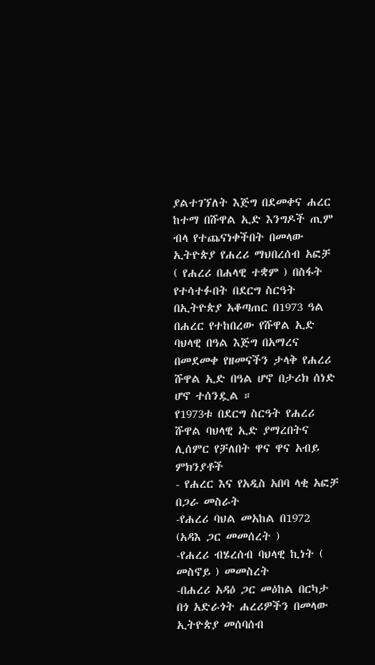ያልተገኘለት እጅግ በደመቀና ሐረር ከተማ በሹዋል ኢድ እንግዶች ጢም ብላ የተጨናነቀችበት በመላው ኢትዮጵያ የሐረሪ ማህበረሰብ አፎቻ ( የሐረሪ በሐላዊ ተቋም ) በስፋት የተሳተፉበት በደርግ ስርዓት በኢትዮጵያ አቆጣጠር በ1973 ዓል በሐረር የተከበረው የሹዋል ኢድ ባህላዊ በዓል እጅግ በአማረና በመደመቀ የዘመናችን ታላቅ የሐረሪ ሹዋል ኢድ በዓል ሆኖ በታሪክ ሰነድ ሆኖ ተሰንዷል ።
የ1973ቱ በደርግ ስርዓት የሐረሪ ሹዋል ባህላዊ ኢድ ያማረበትና ሊሰምር የቻለበት ዋና ዋና አብይ ምክንያቶች
- የሐረር እና የአዲስ አበባ ላቂ አፎቻ በጋራ መስራት
-የሐረሪ ባህል መአከል በ1972 (አዳእ ጋር መመሰረት )
-የሐረሪ ብሄረሰብ ባህላዊ ኪነት ( መስኖይ ) መመስረት
-በሐረሪ አዳዕ ጋር መዕከል በርካታ በጎ አድራጎት ሐረሪዎችን በመላው ኢትዮጵያ መሰባሰብ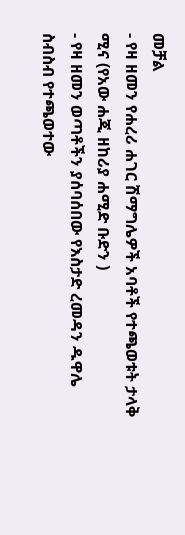መቻል
- የዛ ዘመን የሐረሪ ሐገር ሽማግሌዎች አባቶች የተጫወቱት ታላቅ ሚና (የአው ሐጂ ዘከሪያ ሐሚድ ቡድን )
- የዛ ዘመን ወጣቶችን ያሰባሰበው የእስታድ ረመዳን ዱዋሌ ስብስብ የተጫወተው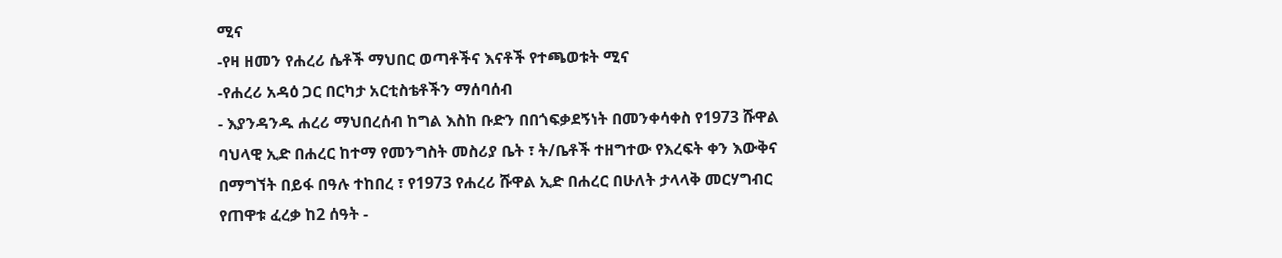ሚና
-የዛ ዘመን የሐረሪ ሴቶች ማህበር ወጣቶችና እናቶች የተጫወቱት ሚና
-የሐረሪ አዳዕ ጋር በርካታ አርቲስቴቶችን ማሰባሰብ
- እያንዳንዱ ሐረሪ ማህበረሰብ ከግል እስከ ቡድን በበጎፍቃደኝነት በመንቀሳቀስ የ1973 ሹዋል ባህላዊ ኢድ በሐረር ከተማ የመንግስት መስሪያ ቤት ፣ ት/ቤቶች ተዘግተው የእረፍት ቀን እውቅና በማግኘት በይፋ በዓሉ ተከበረ ፣ የ1973 የሐረሪ ሹዋል ኢድ በሐረር በሁለት ታላላቅ መርሃግብር የጠዋቱ ፈረቃ ከ2 ሰዓት -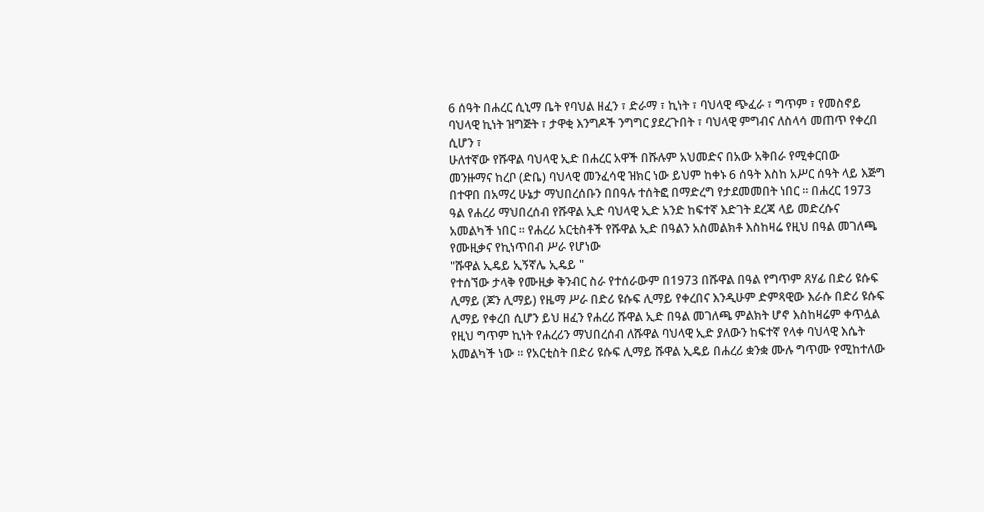6 ሰዓት በሐረር ሲኒማ ቤት የባህል ዘፈን ፣ ድራማ ፣ ኪነት ፣ ባህላዊ ጭፈራ ፣ ግጥም ፣ የመስኖይ ባህላዊ ኪነት ዝግጅት ፣ ታዋቂ እንግዶች ንግግር ያደረጉበት ፣ ባህላዊ ምግብና ለስላሳ መጠጥ የቀረበ ሲሆን ፣
ሁለተኛው የሹዋል ባህላዊ ኢድ በሐረር አዋች በሹሉም አህመድና በአው አቅበራ የሚቀርበው መንዙማና ከረቦ (ድቤ) ባህላዊ መንፈሳዊ ዝክር ነው ይህም ከቀኑ 6 ሰዓት እስከ አሥር ሰዓት ላይ እጅግ በተዋበ በአማረ ሁኔታ ማህበረሰቡን በበዓሉ ተሰትፎ በማድረግ የታደመመበት ነበር ። በሐረር 1973 ዓል የሐረሪ ማህበረሰብ የሹዋል ኢድ ባህላዊ ኢድ አንድ ከፍተኛ እድገት ደረጃ ላይ መድረሱና አመልካች ነበር ። የሐረሪ አርቲስቶች የሹዋል ኢድ በዓልን አስመልክቶ እስከዛሬ የዚህ በዓል መገለጫ የሙዚቃና የኪነጥበብ ሥራ የሆነው
"ሹዋል ኢዴይ ኢኝኛሌ ኢዴይ "
የተሰኘው ታላቅ የሙዚቃ ቅንብር ስራ የተሰራውም በ1973 በሹዋል በዓል የግጥም ጸሃፊ በድሪ ዩሱፍ ሊማይ (ጆን ሊማይ) የዜማ ሥራ በድሪ ዩሱፍ ሊማይ የቀረበና እንዲሁም ድምጻዊው እራሱ በድሪ ዩሱፍ ሊማይ የቀረበ ሲሆን ይህ ዘፈን የሐረሪ ሹዋል ኢድ በዓል መገለጫ ምልክት ሆኖ እስከዛሬም ቀጥሏል የዚህ ግጥም ኪነት የሐረሪን ማህበረሰብ ለሹዋል ባህላዊ ኢድ ያለውን ከፍተኛ የላቀ ባህላዊ እሴት አመልካች ነው ። የአርቲስት በድሪ ዩሱፍ ሊማይ ሹዋል ኢዴይ በሐረሪ ቋንቋ ሙሉ ግጥሙ የሚከተለው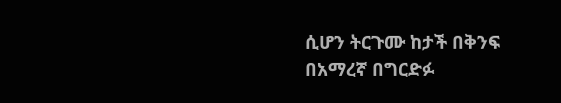ሲሆን ትርጉሙ ከታች በቅንፍ በአማረኛ በግርድፉ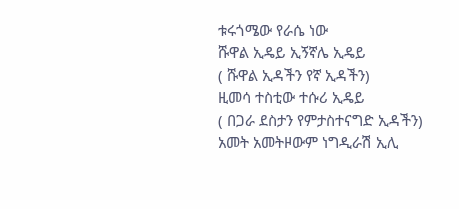ቱሩጎሜው የራሴ ነው
ሹዋል ኢዴይ ኢኝኛሌ ኢዴይ
( ሹዋል ኢዳችን የኛ ኢዳችን)
ዚመሳ ተስቲው ተሱሪ ኢዴይ
( በጋራ ደስታን የምታስተናግድ ኢዳችን)
አመት አመትዞውም ነግዲራሽ ኢሊ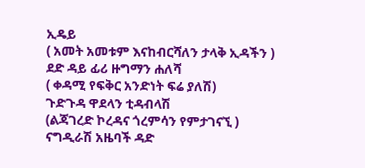ኢዴይ
( አመት አመቱም እናከብርሻለን ታላቅ ኢዳችን )
ደድ ዳይ ፊሪ ዙግማን ሐለሻ
( ቀዳሚ የፍቅር አንድነት ፍሬ ያለሽ)
ጉድጉዳ ዋደላን ቲዳብላሽ
(ልጃገረድ ኮረዳና ጎረምሳን የምታገናኚ )
ናግዲራሽ አዜባች ዳድ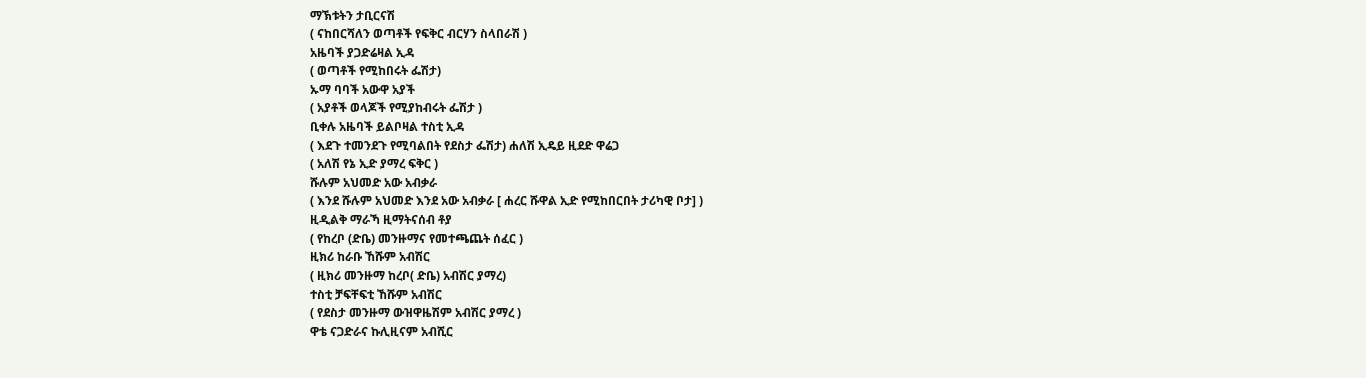ማኽቱትን ታቢርናሽ
( ናከበርሻለን ወጣቶች የፍቅር ብርሃን ስላበራሽ )
አዜባች ያጋድሬዛል ኢዳ
( ወጣቶች የሚከበሩት ፌሽታ)
ኡማ ባባች አውዋ አያች
( አያቶች ወላጆች የሚያከብሩት ፌሽታ )
ቢቀሉ አዜባች ይልቦዛል ተስቲ ኢዳ
( እደጉ ተመንደጉ የሚባልበት የደስታ ፌሽታ) ሐለሽ ኢዴይ ዚደድ ዋሬጋ
( አለሽ የኔ ኢድ ያማረ ፍቅር )
ሹሉም አህመድ አው አብቃራ
( እንደ ሹሉም አህመድ እንደ አው አብቃራ [ ሐረር ሹዋል ኢድ የሚከበርበት ታሪካዊ ቦታ] )
ዚዲልቅ ማራኻ ዚማትናሰብ ቶያ
( የከረቦ (ድቤ) መንዙማና የመተጫጨት ሰፈር )
ዚክሪ ከራቡ ኸሹም አብሽር
( ዚክሪ መንዙማ ከረቦ( ድቤ) አብሽር ያማረ)
ተስቲ ቻፍቸፍቲ ኸሹም አብሽር
( የደስታ መንዙማ ውዝዋዜሽም አብሽር ያማረ )
ዋቴ ናጋድራና ኩሊዚናም አብሺር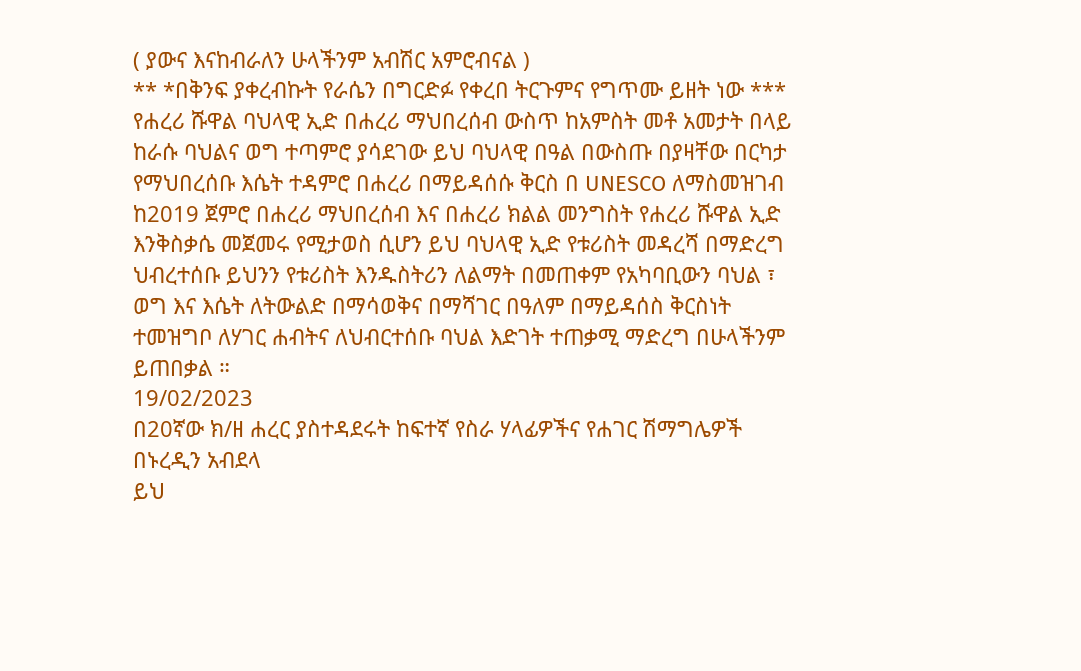( ያውና እናከብራለን ሁላችንም አብሽር አምሮብናል )
** *በቅንፍ ያቀረብኩት የራሴን በግርድፉ የቀረበ ትርጉምና የግጥሙ ይዘት ነው ***
የሐረሪ ሹዋል ባህላዊ ኢድ በሐረሪ ማህበረሰብ ውስጥ ከአምስት መቶ አመታት በላይ ከራሱ ባህልና ወግ ተጣምሮ ያሳደገው ይህ ባህላዊ በዓል በውስጡ በያዛቸው በርካታ የማህበረሰቡ እሴት ተዳምሮ በሐረሪ በማይዳሰሱ ቅርስ በ UNESCO ለማስመዝገብ ከ2019 ጀምሮ በሐረሪ ማህበረሰብ እና በሐረሪ ክልል መንግስት የሐረሪ ሹዋል ኢድ እንቅስቃሴ መጀመሩ የሚታወስ ሲሆን ይህ ባህላዊ ኢድ የቱሪስት መዳረሻ በማድረግ ህብረተሰቡ ይህንን የቱሪስት እንዱስትሪን ለልማት በመጠቀም የአካባቢውን ባህል ፣ ወግ እና እሴት ለትውልድ በማሳወቅና በማሻገር በዓለም በማይዳሰስ ቅርስነት ተመዝግቦ ለሃገር ሐብትና ለህብርተሰቡ ባህል እድገት ተጠቃሚ ማድረግ በሁላችንም ይጠበቃል ።
19/02/2023
በ20ኛው ክ/ዘ ሐረር ያስተዳደሩት ከፍተኛ የስራ ሃላፊዎችና የሐገር ሽማግሌዎች
በኑረዲን አብደላ
ይህ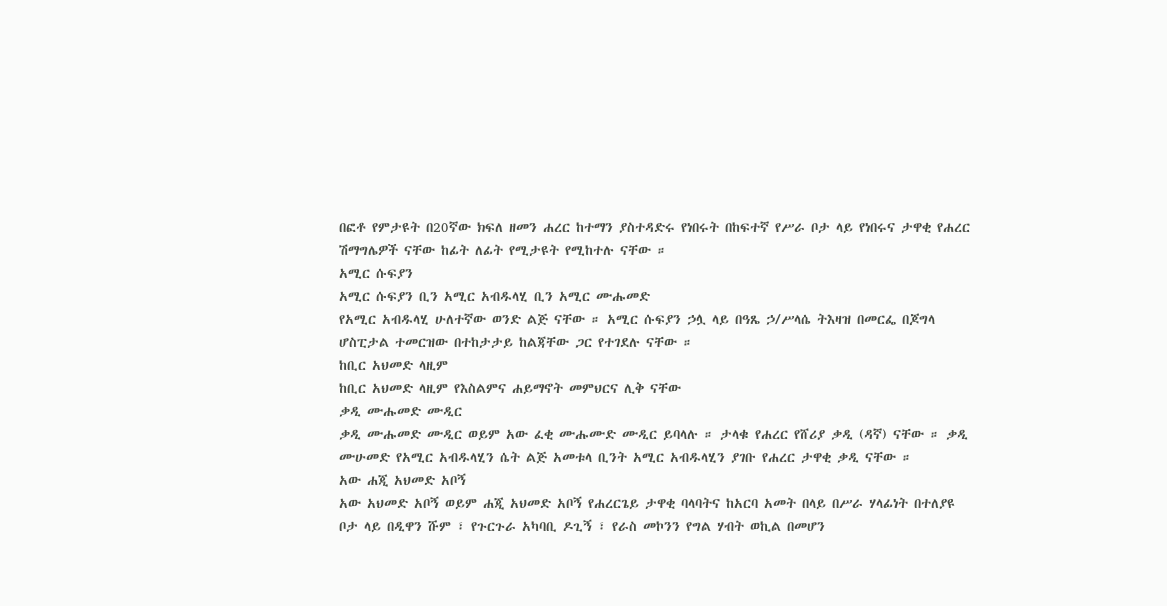በፎቶ የምታዩት በ20ኛው ክፍለ ዘመን ሐረር ከተማን ያስተዳድሩ የነበሩት በከፍተኛ የሥራ ቦታ ላይ የነበሩና ታዋቂ የሐረር ሽማግሌዎች ናቸው ከፊት ለፊት የሚታዩት የሚከተሉ ናቸው ።
አሚር ሱፍያን
አሚር ሱፍያን ቢን አሚር አብዱላሂ ቢን አሚር ሙሑመድ
የአሚር አብዱላሂ ሁለተኛው ወንድ ልጅ ናቸው ። አሚር ሱፍያን ኃሏ ላይ በዓጼ ኃ/ሥላሴ ትእዛዝ በመርፌ በጆግላ ሆስፒታል ተመርዝው በተከታታይ ከልጃቸው ጋር የተገደሉ ናቸው ።
ከቢር አህመድ ላዚም
ከቢር አህመድ ላዚም የእስልምና ሐይማኖት መምህርና ሊቅ ናቸው
ቃዲ ሙሑመድ ሙዲር
ቃዲ ሙሑመድ ሙዲር ወይም አው ፈቂ ሙሑሙድ ሙዲር ይባላሉ ። ታላቁ የሐረር የሸሪያ ቃዲ (ዳኛ) ናቸው ። ቃዲ ሙሁመድ የአሚር አብዱላሂን ሴት ልጅ አመቱላ ቢንት አሚር አብዱላሂን ያገቡ የሐረር ታዋቂ ቃዲ ናቸው ።
አው ሐጂ አህመድ አቦኝ
አው አህመድ አቦኝ ወይም ሐጂ አህመድ አቦኝ የሐረርጌይ ታዋቂ ባላባትና ከአርባ አመት በላይ በሥራ ሃላፊነት በተለያዩ ቦታ ላይ በዲዋን ሹም ፣ የጉርጉራ አካባቢ ዶጊኝ ፣ የራስ መኮንን የግል ሃብት ወኪል በመሆን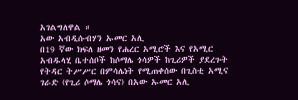አገልግለዋል ።
አው አብዲሱብሃን ኡመር አሊ
በ19 ኛው ክፍለ ዘመን የሐረር አሚሮች እና የአሚር አብዱላሂ ቤተሰቦች ከሶማሌ ጎሳዎች ከጊሪዎች ያደረጉት የትዳር ትሥሥር በምሳሌነት የሚጠቀሰው በጊስቲ አሚና ገራድ (የጊሪ ሶማሌ ጎሳና) በአው ኡመር አሊ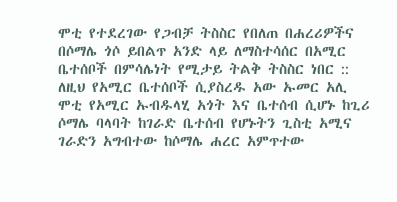ሞቲ የተደረገው የጋብቻ ትስስር የበለጠ በሐረሪዎችና በሶማሌ ጎሶ ይበልጥ አንድ ላይ ለማስተሳሰር በአሚር ቤተሰቦች በምሳሌነት የሚታይ ትልቅ ትስስር ነበር :: ለዚህ የአሚር ቤተሰቦች ሲያስረዱ አው ኡመር አሊ ሞቲ የአሚር ኡብዱላሂ አጎት እና ቤተሰብ ሲሆኑ ከጊሪ ሶማሌ ባላባት ከገራድ ቤተሰብ የሆኑትን ጊስቲ አሚና ገራድን አግብተው ከሶማሌ ሐረር አምጥተው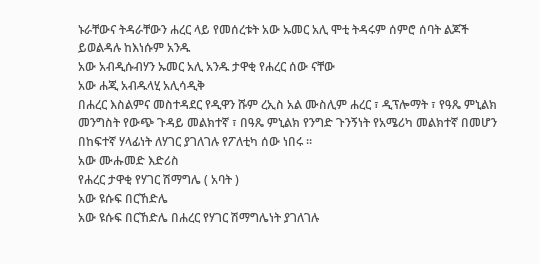ኑራቸውና ትዳራቸውን ሐረር ላይ የመሰረቱት አው ኡመር አሊ ሞቲ ትዳሩም ሰምሮ ሰባት ልጆች ይወልዳሉ ከእነሱም አንዱ
አው አብዲሱብሃን ኡመር አሊ አንዱ ታዋቂ የሐረር ሰው ናቸው
አው ሐጂ አብዱላሂ አሊሳዲቅ
በሐረር እስልምና መስተዳደር የዲዋን ሹም ረኢስ አል ሙስሊም ሐረር ፣ ዲፕሎማት ፣ የዓጼ ምኒልክ መንግስት የውጭ ጉዳይ መልክተኛ ፣ በዓጼ ምኒልክ የንግድ ጉንኝነት የአሜሪካ መልክተኛ በመሆን በከፍተኛ ሃላፊነት ለሃገር ያገለገሉ የፖለቲካ ሰው ነበሩ ።
አው ሙሑመድ እድሪስ
የሐረር ታዋቂ የሃገር ሽማግሌ ( አባት )
አው ዩሱፍ በርኸድሌ
አው ዩሱፍ በርኸድሌ በሐረር የሃገር ሽማግሌነት ያገለገሉ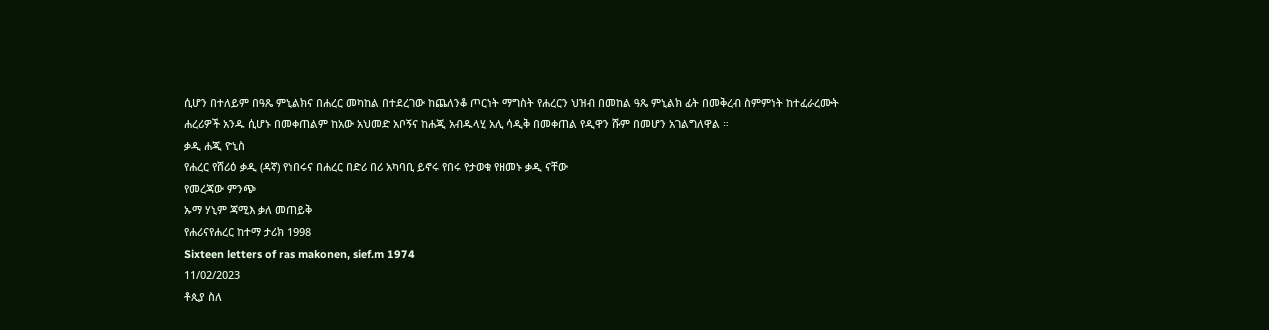ሲሆን በተለይም በዓጼ ምኒልክና በሐረር መካከል በተደረገው ከጨለንቆ ጦርነት ማግስት የሐረርን ህዝብ በመከል ዓጼ ምኒልክ ፊት በመቅረብ ስምምነት ከተፈራረሙት ሐረሪዎች አንዱ ሲሆኑ በመቀጠልም ከአው አህመድ አቦኝና ከሐጂ አብዱላሂ አሊ ሳዲቅ በመቀጠል የዲዋን ሹም በመሆን አገልግለዋል ።
ቃዲ ሐጂ ዮኒስ
የሐረር የሸሪዕ ቃዲ (ዳኛ) የነበሩና በሐረር በድሪ በሪ አካባቢ ይኖሩ የበሩ የታወቁ የዘመኑ ቃዲ ናቸው
የመረጃው ምንጭ
ኡማ ሃኒም ጃሚእ ቃለ መጠይቅ
የሐሪናየሐረር ከተማ ታሪክ 1998
Sixteen letters of ras makonen, sief.m 1974
11/02/2023
ቶጲያ ስለ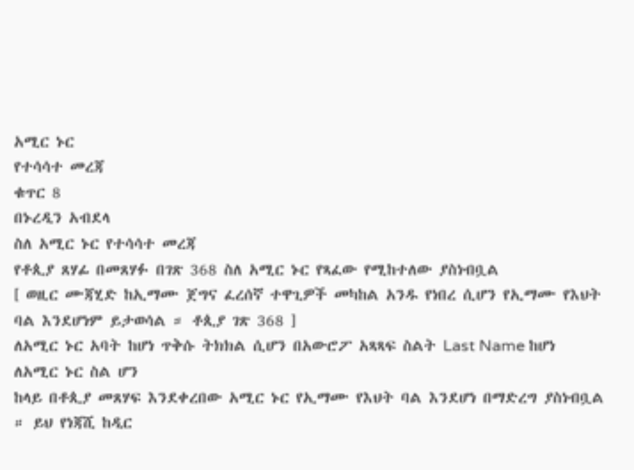አሚር ኑር
የተሳሳተ መረጃ
ቁጥር 8
በኑረዲን አብደላ
ስለ አሚር ኑር የተሳሳተ መረጃ
የቶጲያ ጸሃፊ በመጸሃፉ በገጽ 368 ስለ አሚር ኑር የጻፈው የሚከተለው ያስነብቧል
[ ወዚር ሙጃሂድ ከኢማሙ ጀግና ፈረሰኛ ተዋጊዎች መካከል አንዱ የነበረ ሲሆን የኢማሙ የእህት ባል እንደሆነም ይታወሳል ። ቶጲያ ገጽ 368 ]
ለአሚር ኑር አባት ከሆነ ጥቅሱ ትክክል ሲሆን በአውሮፖ አጻጻፍ ስልት Last Name ከሆነ ለአሚር ኑር ስል ሆን
ከላይ በቶጲያ መጸሃፍ እንደቀረበው አሚር ኑር የኢማሙ የእህት ባል እንደሆነ በማድረግ ያስነብቧል ። ይህ የነጃሺ ከዲር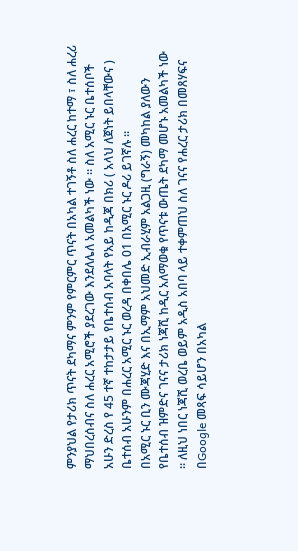ምንያህል የታሪክ ጥናት ደካማና ምንም የምርምር ጥናት በአካል ተገኝቶ ስለ ሐረር ከተማ ፣ ስለ ሐረሪ ማህበረሰብና ስለ ሐረር አሚሮች ያደረገው እንደለሌለ አመልካች ነው ። ስለ አሚር ኑር ቤተሰቦች አሁን ድረስ የ 45 ተኛ ተከታታይ የቤተሰብ አባላት የአይ ከዲጃ በክሪ ( አላህ ለጀነት ይበላቸውና ) ቤተሰብ አሁንም በሐረር አሚር ኑር ወረዳ በቀበሌ 01 በአሚር ኑር ዶሪ ይገኛሉ ።
በአሚር ኑር ቢን ሙጃሂድ እና በኢማም አህመድ ኢብራሂም አልጋዚ (ግራኝ) መካከል ያለውን የቤተሰብ ዝምድና ገናና ታሪክ ነጃሺ ከዲር አለማወቁ የጥናቱ ውጤት ደካማ መሆኑ አመልካች ነው ። ለዚህ ነበር ነጃሺ ወረቤ ወይም አዲስ አበባ ላይ ተቀምጠህ ስለ ገናና የሐረር ታሪክ በመጸሃፍና በGoogle መጻፍ ሳይሆን በአካል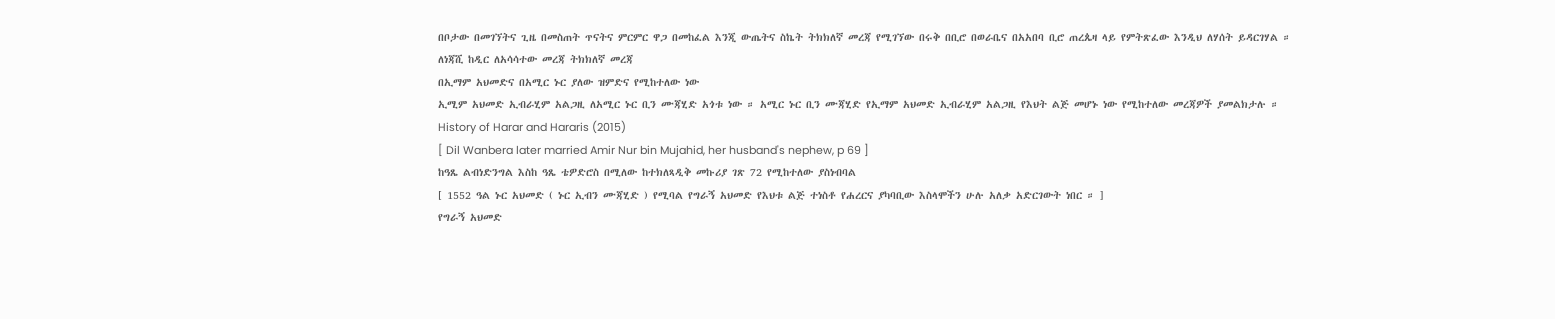በቦታው በመገኘትና ጊዜ በመስጠት ጥናትና ምርምር ዋጋ በመከፈል እንጂ ውጤትና ስኬት ትክክለኛ መረጃ የሚገኘው በሩቅ በቢሮ በወራቤና በአአበባ ቢሮ ጠረጴዛ ላይ የምትጽፈው እንዲህ ለሃሰት ይዳርገሃል ።
ለነጃሺ ከዲር ለአሳሳተው መረጃ ትክክለኛ መረጃ
በኢማም አህመድና በአሚር ኑር ያለው ዝምድና የሚከተለው ነው
ኢሚም አህመድ ኢብራሂም አልጋዚ ለአሚር ኑር ቢን ሙጃሂድ አጎቱ ነው ። አሚር ኑር ቢን ሙጃሂድ የኢማም አህመድ ኢብራሂም አልጋዚ የእህት ልጅ መሆኑ ነው የሚከተለው መረጃዎች ያመልክታሉ ።
History of Harar and Hararis (2015)
[ Dil Wanbera later married Amir Nur bin Mujahid, her husband's nephew, p 69 ]
ከዓጼ ልብነድንግል እስከ ዓጼ ቴዎድሮስ በሚለው ከተክለጻዲቅ መኩሪያ ገጽ 72 የሚከተለው ያስነብባል
[ 1552 ዓል ኑር አህመድ ( ኑር ኢብን ሙጃሂድ ) የሚባል የግራኝ አህመድ የእህቱ ልጅ ተነስቶ የሐረርና ያካባቢው እስላሞችን ሁሉ አለቃ አድርገውት ነበር ። ]
የግራኝ አህመድ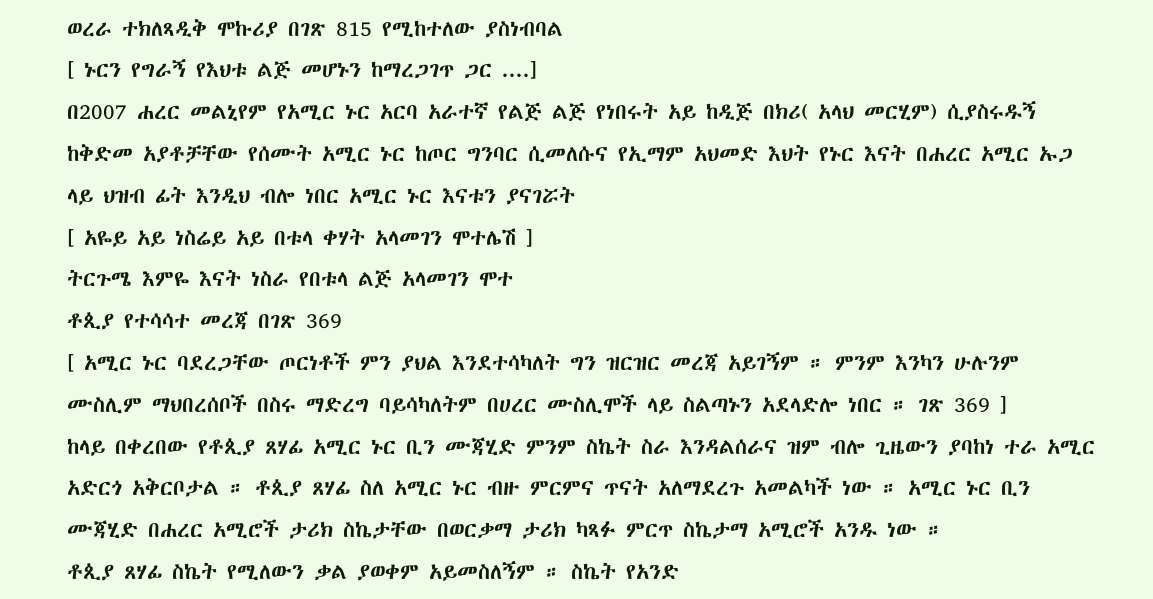ወረራ ተክለጻዲቅ ሞኩሪያ በገጽ 815 የሚከተለው ያስነብባል
[ ኑርን የግራኝ የእህቱ ልጅ መሆኑን ከማረጋገጥ ጋር ....]
በ2007 ሐረር መልኒየም የአሚር ኑር አርባ አራተኛ የልጅ ልጅ የነበሩት አይ ከዲጅ በክሪ( አላህ መርሂም) ሲያስሩዱኝ ከቅድመ አያቶቻቸው የሰሙት አሚር ኑር ከጦር ግንባር ሲመለሱና የኢማም አህመድ እህት የኑር እናት በሐረር አሚር ኡጋ ላይ ህዝብ ፊት እንዲህ ብሎ ነበር አሚር ኑር እናቱን ያናገሯት
[ አዬይ አይ ነስሬይ አይ በቱላ ቀሃት አላመገን ሞተሌሽ ]
ትርጉሜ እምዬ እናት ነስራ የበቱላ ልጅ አላመገን ሞተ
ቶጲያ የተሳሳተ መረጃ በገጽ 369
[ አሚር ኑር ባደረጋቸው ጦርነቶች ምን ያህል እንደተሳካለት ግን ዝርዝር መረጃ አይገኝም ። ምንም እንካን ሁሉንም ሙስሊም ማህበረሰቦች በስሩ ማድረግ ባይሳካለትም በሀረር ሙስሊሞች ላይ ስልጣኑን አደላድሎ ነበር ። ገጽ 369 ]
ከላይ በቀረበው የቶጲያ ጸሃፊ አሚር ኑር ቢን ሙጃሂድ ምንም ስኬት ስራ እንዳልሰራና ዝም ብሎ ጊዜውን ያባከነ ተራ አሚር አድርጎ አቅርቦታል ። ቶጲያ ጸሃፊ ስለ አሚር ኑር ብዙ ምርምና ጥናት አለማደረጉ አመልካች ነው ። አሚር ኑር ቢን ሙጃሂድ በሐረር አሚሮች ታሪክ ስኬታቸው በወርቃማ ታሪክ ካጻፉ ምርጥ ስኬታማ አሚሮች አንዱ ነው ።
ቶጲያ ጸሃፊ ስኬት የሚለውን ቃል ያወቀም አይመስለኝም ። ስኬት የአንድ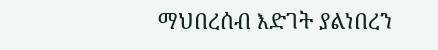ማህበረሰብ እድገት ያልነበረን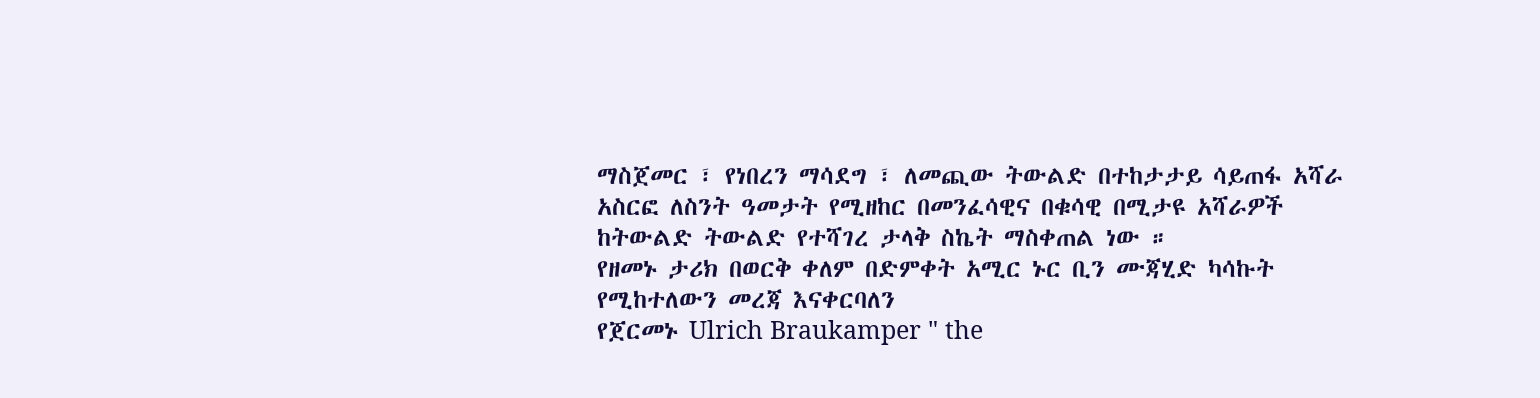ማስጀመር ፣ የነበረን ማሳደግ ፣ ለመጪው ትውልድ በተከታታይ ሳይጠፋ አሻራ አስርፎ ለስንት ዓመታት የሚዘከር በመንፈሳዊና በቁሳዊ በሚታዩ አሻራዎች ከትውልድ ትውልድ የተሻገረ ታላቅ ስኬት ማስቀጠል ነው ።
የዘመኑ ታሪክ በወርቅ ቀለም በድምቀት አሚር ኑር ቢን ሙጃሂድ ካሳኩት የሚከተለውን መረጃ እናቀርባለን
የጀርመኑ Ulrich Braukamper " the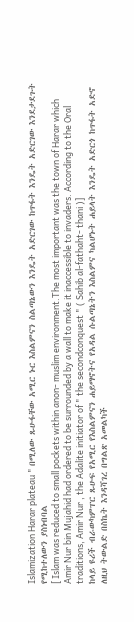Islamization Harar plateau " በሚለው ጹሁፋቸው አሚር ኑር እስልምናን ስልጣኔውን እንዴት አድርገው ከጥፋት እንዴት አድርገው እንደታደጉት የሚከተለውን ያስነብባል
[ Islam was reduced to small pockets within anon- muslim environment.The most important was the town of Harar which Amir Nur bin Mujahid had ordered to be surrounded by a wall to make it inaccessible to invaders. According to the Oral traditions, Amir Nur , the Adalite initiator of " the secondconquest " ( Sahib al-fathaht- thani )]
ከላይ ዩሪች ብራውካምፐር ጹሁፍ የአሚር የእስልምናን ሐይማኖትና የአዳል ሱልጣኔትን እስልምና ካልሆኑት ሐይላት እንዴት አድርጎ ከጥፋት አድኖ ለዚህ ትውልድ በስኬት እንዳሻገረ በግልጽ አመልካች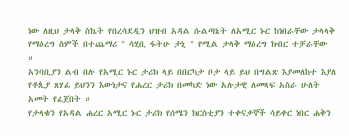ነው ለዚህ ታላቅ ስኬት የበረሳደዲን ህዝብ አዳል ሱልጣኔት ለአሚር ኑር ከነበራቸው ታላላቅ የማዕረግ ስምች በተጨማሪ " ሳሂቢ ፋትሁ ታኒ " የሚል ታላቅ ማዕረግ ክብር ተቻራቸው ።
አንባቢያን ልብ በሉ የአሚር ኑር ታሪክ ላይ በበርካታ ቦታ ላይ ይህ በግልጽ እያመለከተ እያለ የቶጲያ ጸሃፊ ይህንን እውነታና የሐረር ታሪክ በመካድ ነው አሉታዊ ለመጻፍ አስራ ሁለት አመት የፈጀበት ።
የታላቁን የአዳል ሐረር አሚር ኑር ታሪክ የሰሜን ክርስቲያን ተቀናቃኞች ሳይቀር ነበር ሐቅን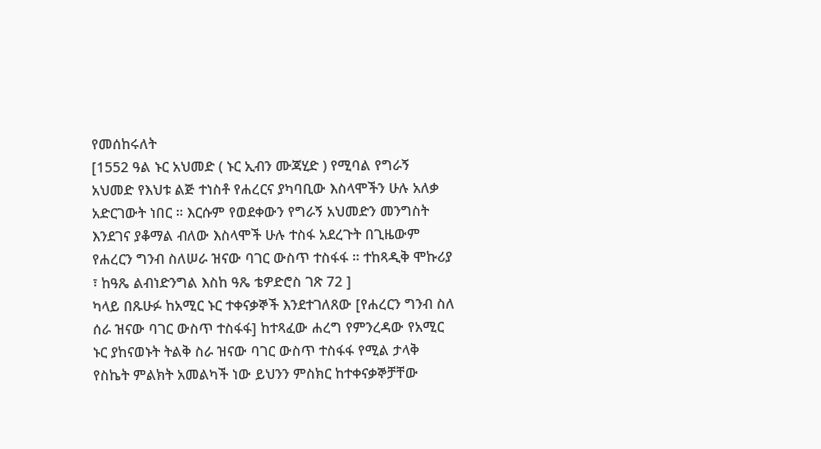የመሰከሩለት
[1552 ዓል ኑር አህመድ ( ኑር ኢብን ሙጃሂድ ) የሚባል የግራኝ አህመድ የእህቱ ልጅ ተነስቶ የሐረርና ያካባቢው እስላሞችን ሁሉ አለቃ አድርገውት ነበር ። እርሱም የወደቀውን የግራኝ አህመድን መንግስት እንደገና ያቆማል ብለው እስላሞች ሁሉ ተስፋ አደረጉት በጊዜውም የሐረርን ግንብ ስለሠራ ዝናው ባገር ውስጥ ተስፋፋ ። ተከጻዲቅ ሞኩሪያ ፣ ከዓጼ ልብነድንግል እስከ ዓጼ ቴዎድሮስ ገጽ 72 ]
ካላይ በጹሁፉ ከአሚር ኑር ተቀናቃኞች እንደተገለጸው [የሐረርን ግንብ ስለ ሰራ ዝናው ባገር ውስጥ ተስፋፋ] ከተጻፈው ሐረግ የምንረዳው የአሚር ኑር ያከናወኑት ትልቅ ስራ ዝናው ባገር ውስጥ ተስፋፋ የሚል ታላቅ የስኬት ምልክት አመልካች ነው ይህንን ምስክር ከተቀናቃኞቻቸው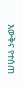እውቅና የተሰጠ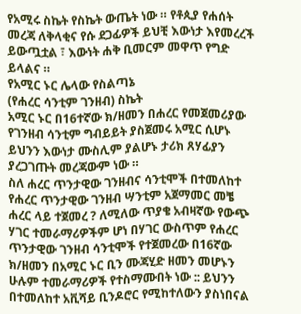የአሚሩ ስኬት የስኬት ውጤት ነው ። የቶጲያ የሐሰት መረጃ ለቅላቂና የሱ ደጋፊዎች ይህቺ እውነታ እየመረረች ይውጧቷል ፣ እውነት ሐቅ ቢመርም መዋጥ የግድ ይላልና ።
የአሚር ኑር ሌላው የስልጣኔ
(የሐረር ሳንቲም ገንዘብ) ስኬት
አሚር ኑር በ16ተኛው ክ/ዘመን በሐረር የመጀመሪያው የገንዘብ ሳንቲም ግብይይት ያስጀመሩ አሚር ሲሆኑ ይህንን እውነታ ሙስሊም ያልሆኑ ታሪክ ጸሃፊያን ያረጋገጡት መረጃውም ነው ።
ስለ ሐረር ጥንታዊው ገንዘብና ሳንቲሞች በተመለከተ የሐረር ጥንታዊው ገንዘብ ሣንቲም አጀማመር መቼ ሐረር ላይ ተጀመረ ? ለሚለው ጥያቄ አብዛኛው የውጭ ሃገር ተመራማሪዎችም ሆነ በሃገር ውስጥም የሐረር ጥንታዊው ገንዘብ ሳንቲሞች የተጀመረው በ16ኛው ክ/ዘመን በአሚር ኑር ቢን ሙጃሂድ ዘመን መሆኑን ሁሉም ተመራማሪዎች የተስማሙበት ነው :: ይህንን በተመለከተ አቪሻይ ቢንዶሮር የሚከተለውን ያስነበናል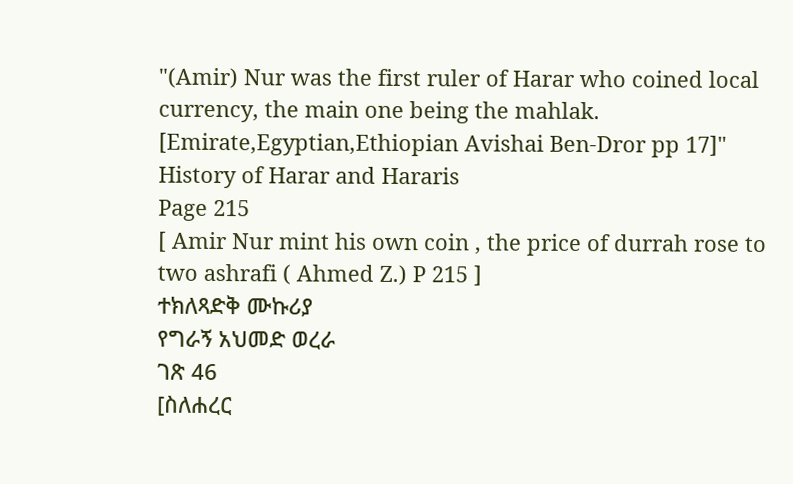"(Amir) Nur was the first ruler of Harar who coined local currency, the main one being the mahlak. [Emirate,Egyptian,Ethiopian Avishai Ben-Dror pp 17]"
History of Harar and Hararis
Page 215
[ Amir Nur mint his own coin , the price of durrah rose to two ashrafi ( Ahmed Z.) P 215 ]
ተክለጻድቅ ሙኩሪያ
የግራኝ አህመድ ወረራ
ገጽ 46
[ስለሐረር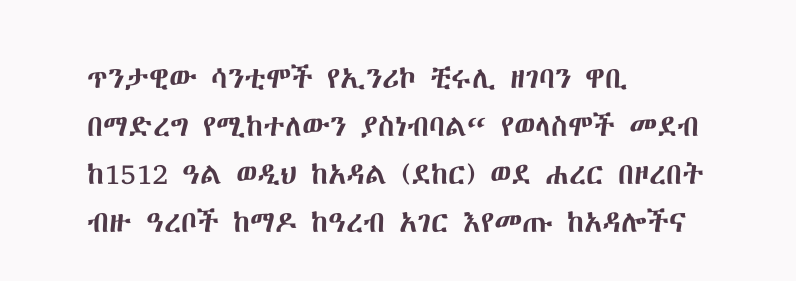ጥንታዊው ሳንቲሞች የኢንሪኮ ቺሩሊ ዘገባን ዋቢ በማድረግ የሚከተለውን ያስነብባል“ የወላስሞች መደብ ከ1512 ዓል ወዲህ ከአዳል (ደከር) ወደ ሐረር በዞረበት ብዙ ዓረቦች ከማዶ ከዓረብ አገር እየመጡ ከአዳሎችና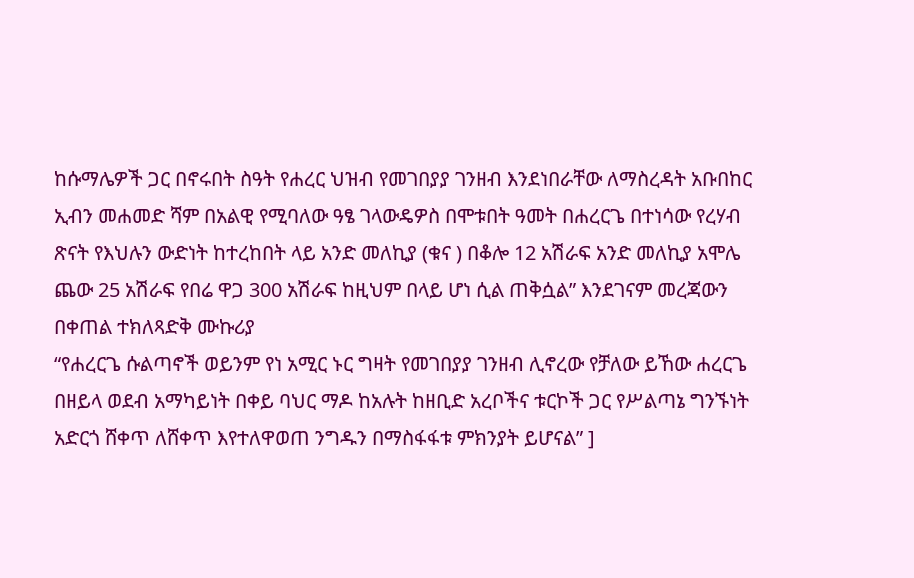ከሱማሌዎች ጋር በኖሩበት ስዓት የሐረር ህዝብ የመገበያያ ገንዘብ እንደነበራቸው ለማስረዳት አቡበከር ኢብን መሐመድ ሻም በአልዊ የሚባለው ዓፄ ገላውዴዎስ በሞቱበት ዓመት በሐረርጌ በተነሳው የረሃብ ጽናት የእህሉን ውድነት ከተረከበት ላይ አንድ መለኪያ (ቁና ) በቆሎ 12 አሽራፍ አንድ መለኪያ አሞሌ ጨው 25 አሽራፍ የበሬ ዋጋ 300 አሽራፍ ከዚህም በላይ ሆነ ሲል ጠቅሷል” እንደገናም መረጃውን በቀጠል ተክለጻድቅ ሙኩሪያ
“የሐረርጌ ሱልጣኖች ወይንም የነ አሚር ኑር ግዛት የመገበያያ ገንዘብ ሊኖረው የቻለው ይኸው ሐረርጌ በዘይላ ወደብ አማካይነት በቀይ ባህር ማዶ ከአሉት ከዘቢድ አረቦችና ቱርኮች ጋር የሥልጣኔ ግንኙነት አድርጎ ሸቀጥ ለሸቀጥ እየተለዋወጠ ንግዱን በማስፋፋቱ ምክንያት ይሆናል” ]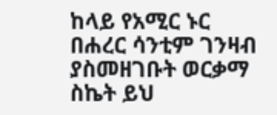ከላይ የአሚር ኑር በሐረር ሳንቲም ገንዛብ ያስመዘገቡት ወርቃማ ስኬት ይህ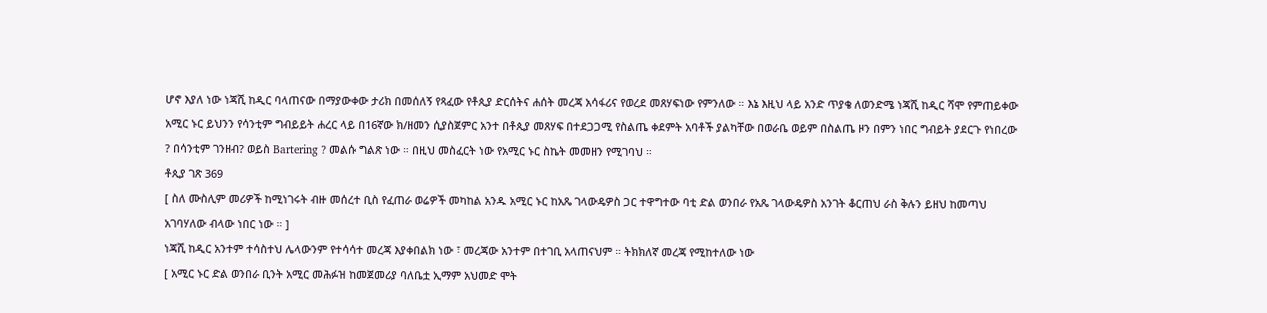ሆኖ እያለ ነው ነጃሺ ከዲር ባላጠናው በማያውቀው ታሪክ በመሰለኝ የጻፈው የቶጲያ ድርሰትና ሐሰት መረጃ አሳፋሪና የወረደ መጸሃፍነው የምንለው ። እኔ እዚህ ላይ አንድ ጥያቄ ለወንድሜ ነጃሺ ከዲር ሻሞ የምጠይቀው አሚር ኑር ይህንን የሳንቲም ግብይይት ሐረር ላይ በ16ኛው ክ/ዘመን ሲያስጀምር አንተ በቶጲያ መጸሃፍ በተደጋጋሚ የስልጤ ቀደምት አባቶች ያልካቸው በወራቤ ወይም በስልጤ ዞን በምን ነበር ግብይት ያደርጉ የነበረው ? በሳንቲም ገንዘብ? ወይስ Bartering ? መልሱ ግልጽ ነው ። በዚህ መስፈርት ነው የአሚር ኑር ስኬት መመዘን የሚገባህ ።
ቶጲያ ገጽ 369
[ ስለ ሙስሊም መሪዎች ከሚነገሩት ብዙ መሰረተ ቢስ የፈጠራ ወሬዎች መካከል አንዱ አሚር ኑር ከአጼ ገላውዴዎስ ጋር ተዋግተው ባቲ ድል ወንበራ የአጼ ገላውዴዎስ አንገት ቆርጠህ ራስ ቅሉን ይዘህ ከመጣህ አገባሃለው ብላው ነበር ነው ። ]
ነጃሺ ከዲር አንተም ተሳስተህ ሌላውንም የተሳሳተ መረጃ እያቀበልክ ነው ፣ መረጃው አንተም በተገቢ አላጠናህም ። ትክክለኛ መረጃ የሚከተለው ነው
[ አሚር ኑር ድል ወንበራ ቢንት አሚር መሕፉዝ ከመጀመሪያ ባለቤቷ ኢማም አህመድ ሞት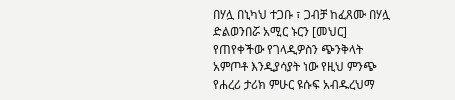በሃሏ በኒካህ ተጋቡ ፣ ጋብቻ ከፈጸሙ በሃሏ ድልወንበሯ አሚር ኑርን [መህር] የጠየቀችው የገላዲዎስን ጭንቅላት አምጦቶ እንዲያሳያት ነው የዚህ ምንጭ የሐረሪ ታሪክ ምሁር ዩሱፍ አብዱረህማ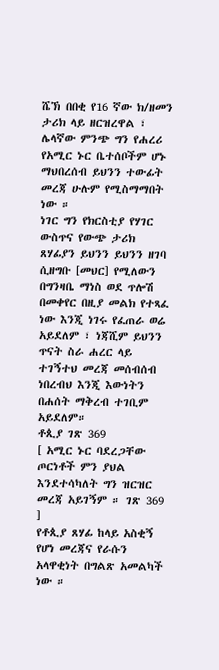ሼኽ በበቂ የ16 ኛው ክ/ዘመን ታሪክ ላይ ዘርዝረዋል ፣ ሌላኛው ምንጭ ግን የሐረሪ የአሚር ኑር ቤተሰቦችም ሆኑ ማህበረሰብ ይህንን ተውፊት መረጃ ሁሉም የሚስማማበት ነው ።
ነገር ግን የክርስቲያ የሃገር ውስጥና የውጭ ታሪክ ጸሃፊያን ይህንን ይህንን ዘገባ ሲዘግቡ [መህር] የሚለውን በግንዛቤ ማነስ ወደ ጥሎሽ በመቀየር በዚያ መልክ የተጻፈ ነው እንጂ ነገሩ የፈጠራ ወሬ አይደለም ፣ ነጃሺም ይህንን ጥናት ስራ ሐረር ላይ ተገኝተህ መረጃ መሰብሰብ ነበረብህ እንጂ እውነትን በሐሰት ማቅረብ ተገቢም አይደለም።
ቶጲያ ገጽ 369
[ አሚር ኑር ባደረጋቸው ጦርነቶች ምን ያህል እንደተሳካለት ግን ዝርዝር መረጃ አይገኝም ። ገጽ 369 ]
የቶጲያ ጸሃፊ ከላይ አስቂኝ የሆነ መረጃና የራሱን አላዋቂነት በግልጽ አመልካች ነው ።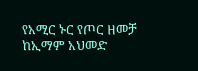የአሚር ኑር የጦር ዘመቻ ከኢማም አህመድ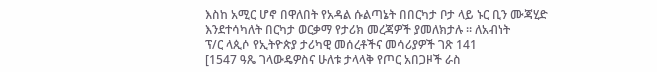እስከ አሚር ሆኖ በዋለበት የአዳል ሱልጣኔት በበርካታ ቦታ ላይ ኑር ቢን ሙጃሂድ እንደተሳካለት በርካታ ወርቃማ የታሪክ መረጃዎች ያመለክታሉ ። ለአብነት
ፕ/ር ላጲሶ የኢትዮጵያ ታሪካዊ መሰረቶችና መሳሪያዎች ገጽ 141
[1547 ዓጼ ገላውዴዎስና ሁለቱ ታላላቅ የጦር አበጋዞች ራስ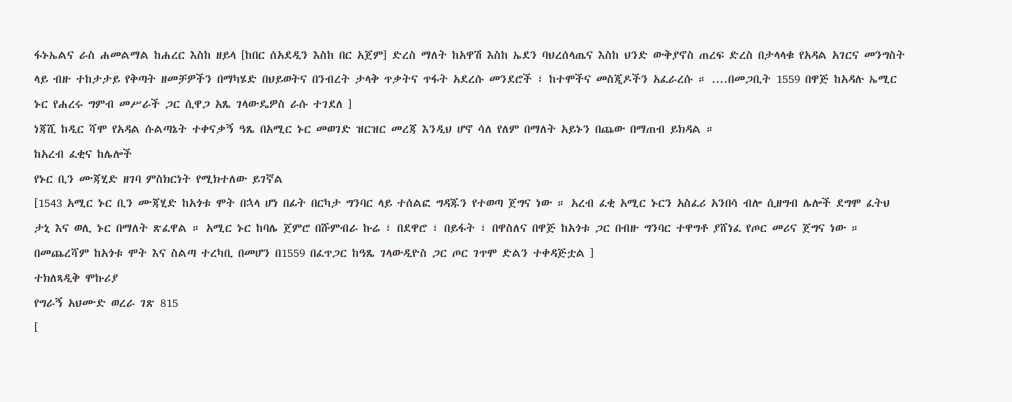ፋኑኤልና ራስ ሐመልማል ከሐረር እስከ ዘይላ [ከበር ሰአደዲን እስከ በር አጀም] ድረስ ማለት ከአዋሽ እስከ ኤደን ባህረሰላጤና እስከ ህንድ ውቅያኖስ ጠረፍ ድረስ በታላላቁ የአዳል አገርና መንግስት ላይ ብዙ ተከታታይ የቅጣት ዘመቻዎችን በማካሄድ በህይወትና በንብረት ታላቅ ጥቃትና ጥፋት አደረሱ መንደሮች ፣ ከተሞችና መስጂዶችን አፈራረሱ ። ....በመጋቢት 1559 በዋጅ ከአዳሉ ኤሚር ኑር የሐረሩ ግምብ መሥራች ጋር ሲዋጋ አጼ ገላውዴዎስ ራሱ ተገደለ ]
ነጃሺ ከዲር ሻሞ የአዳል ሱልጣኔት ተቀናቃኝ ዓጼ በአሚር ኑር መወገድ ዝርዝር መረጃ እንዲህ ሆኖ ሳለ የለም በማለት አይኑን በጨው በማጠብ ይክዳል ።
ከአረብ ፈቂና ከሌሎች
የኑር ቢን ሙጃሂድ ዘገባ ምስክርነት የሚክተለው ይገኛል
[1543 አሚር ኑር ቢን ሙጃሂድ ከአጎቱ ሞት በኋላ ሆነ በፊት በርካታ ግንባር ላይ ተሰልፎ ግዳጁን የተወጣ ጀግና ነው ። አረብ ፈቂ አሚር ኑርን አስፈሪ አንበሳ ብሎ ሲዘግብ ሌሎች ደግሞ ፈትህ ታኒ እና ወሊ ኑር በማለት ጽፈዋል ። አሚር ኑር ከባሌ ጀምሮ በሹምብራ ኩሬ ፣ በደዋሮ ፣ በይፋት ፣ በዋስለና በዋጅ ከአጎቱ ጋር በብዙ ግንባር ተዋግቶ ያሸነፈ የጦር መሪና ጀግና ነው ። በመጨረሻም ከአጎቱ ሞት እና ስልጣ ተረካቢ በመሆን በ1559 በፈጥጋር ከዓጼ ገላውዲዮስ ጋር ጦር ገጥሞ ድልን ተቀዳጅቷል ]
ተክለጻዲቅ ሞኩሪያ
የግራኝ አህሙድ ወረራ ገጽ 815
[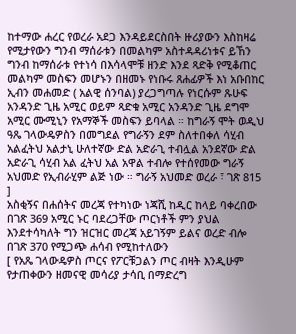ከተማው ሐረር የወረራ አደጋ እንዳይደርስበት ዙሪያውን እስከዛሬ የሚታየውን ግንብ ማሰራቱን በመልካም አስተዳዳሪነቱና ይኸን ግንብ ከማሰራቱ የተነሳ በእሳላሞቹ ዘንድ እንደ ጻድቅ የሚቆጠር መልካም መስፍን መሆኑን በዘመኑ የነቡሩ ጸሐፊዎች እነ አቡበከር ኢብን መሐመድ ( አልዊ ሰንባል) ያረጋግጣሉ የነርሱም ጹሁፍ አንዳንድ ጊዜ አሚር ወይም ጻድቁ አሚር አንዳንድ ጊዜ ደግሞ አሚር ሙሚኒን የአማኞች መስፍን ይባላል ። ከግራኝ ሞት ወዲህ ዓጼ ገላውዴዎስን በመግደል የግራኝን ደም ስለተበቀለ ሳሂብ አልፈትህ አልታኒ ሁለተኛው ድል አድራጊ ተብሏል አንደኛው ድል አድራጊ ሳሂብ አል ፈትህ አል አዋል ተብሎ የተሰየመው ግራኝ አህመድ የኢብራሂም ልጅ ነው ። ግራኝ አህመድ ወረራ ፣ ገጽ 815 ]
አስቂኝና በሐሰትና መረጃ የተካነው ነጃሺ ከዲር ከላይ ባቀረበው በገጽ 369 አሚር ኑር ባደረጋቸው ጦርነቶች ምን ያህል እንደተሳካለት ግን ዝርዝር መረጃ አይገኝም ይልና ወረድ ብሎ በገጽ 370 የሚጋጭ ሐሳብ የሚከተለውን
[ የአጼ ገላውዴዎስ ጦርና የፖርቹጋልን ጦር ብዛት እንዲሁም የታጠቀውን ዘመናዊ መሳሪያ ታሳቢ በማድረግ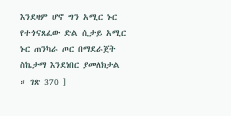እንደዛም ሆኖ ግን አሚር ኑር የተጎናጸፈው ድል ሲታይ አሚር ኑር ጠንካራ ጦር በማደራጀት ስኬታማ እንደነበር ያመለክታል ። ገጽ 370 ]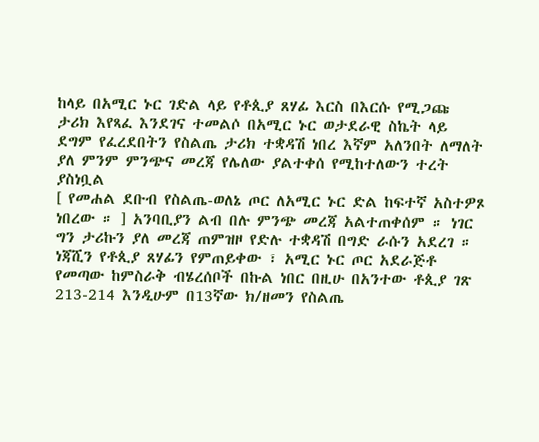ከላይ በአሚር ኑር ገድል ላይ የቶጲያ ጸሃፊ እርስ በእርሱ የሚጋጩ ታሪክ እየጻፈ እንደገና ተመልሶ በአሚር ኑር ወታደራዊ ስኬት ላይ ደግም የፈረደበትን የስልጤ ታሪክ ተቋዳሽ ነበረ እኛም አለንበት ለማለት ያለ ምንም ምንጭና መረጃ የሌለው ያልተቀሰ የሚከተለውን ተረት ያስነቧል
[ የመሐል ደቡብ የስልጤ-ወለኔ ጦር ለአሚር ኑር ድል ከፍተኛ አስተዎጾ ነበረው ። ] አንባቢያን ልብ በሉ ምንጭ መረጃ አልተጠቀሰም ። ነገር ግን ታሪኩን ያለ መረጃ ጠምዝዞ የድሉ ተቋዳሽ በግድ ራሱን አደረገ ።
ነጃሺን የቶጲያ ጸሃፊን የምጠይቀው ፣ አሚር ኑር ጦር አደራጅቶ የመጣው ከምስራቅ ብሄረሰቦች በኩል ነበር በዚሁ በአንተው ቶጲያ ገጽ 213-214 እንዲሁም በ13ኛው ክ/ዘመን የስልጤ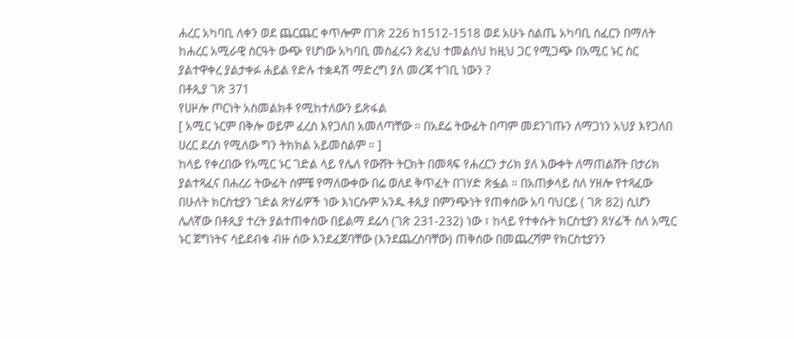ሐረር አካባቢ ለቀን ወደ ጨርጨር ቀጥሎም በገጽ 226 ከ1512-1518 ወደ አሁኑ ስልጤ አካባቢ ሰፈርን በማለት ከሐረር አሚራዊ ስርዓት ውጭ የሆነው አካባቢ መስፈሩን ጽፈህ ተመልሰህ ከዚህ ጋር የሚጋጭ በአሚር ኑር ስር ያልተዋቀረ ያልታቀፉ ሐይል የድሉ ተቋዳሽ ማድረግ ያለ መረጃ ተገቢ ነውን ?
በቶጲያ ገጽ 371
የሀዞሎ ጦርነት አስመልክቶ የሚከተለውን ይጽፋል
[ አሚር ኑርም በቅሎ ወይም ፈረስ እየጋለበ አመለጣቸው ። በአደሬ ትውፊት በጣም መደንገጡን ለማጋነን አህያ እየጋለበ ሀረር ደረሰ የሚለው ግን ትክክል አይመስልም ። ]
ከላይ የቀረበው የአሚር ኑር ገድል ላይ የሌለ የውሸት ትርክት በመጻፍ የሐረርን ታሪክ ያለ እውቀት ለማጠልሸት በታሪክ ያልተጻፈና በሐረሪ ትውፊት ሰምቼ የማለውቀው በሬ ወለደ ቅጥፈት በገሃድ ጽፏል ። በአጠቃላይ ስለ ሃዘሎ የተጻፈው በሁለት ክርስቲያን ገድል ጽሃፊዎች ነው እነርሱም አንዱ ቶጲያ በምንጭነት የጠቀሰው አባ ባህርይ ( ገጽ 82) ሲሆን ሌለኛው በቶጲያ ተረት ያልተጠቀሰው በይልማ ደሬሳ (ገጽ 231-232) ነው ፣ ከላይ የተቀሱት ክርስቲያን ጸሃፊች ስለ አሚር ኑር ጀግነትና ሳይደብቁ ብዙ ሰው እንደፈጀባቸው (እንደጨረሰባቸው) ጠቅሰው በመጨረሻም የክርስቲያንን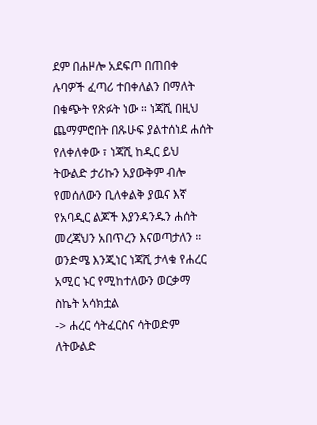ደም በሐዞሎ አደፍጦ በጠበቀ ሉባዎች ፈጣሪ ተበቀለልን በማለት በቁጭት የጽፉት ነው ። ነጃሺ በዚህ ጨማምሮበት በጹሁፍ ያልተሰነደ ሐሰት የለቀለቀው ፣ ነጃሺ ከዲር ይህ ትውልድ ታሪኩን አያውቅም ብሎ የመሰለውን ቢለቀልቅ ያዉና እኛ የአባዲር ልጆች እያንዳንዱን ሐሰት መረጃህን አበጥረን እናወጣታለን ።
ወንድሜ እንጂነር ነጃሺ ታላቁ የሐረር አሚር ኑር የሚከተለውን ወርቃማ ስኬት አሳክቷል
-> ሐረር ሳትፈርስና ሳትወድም ለትውልድ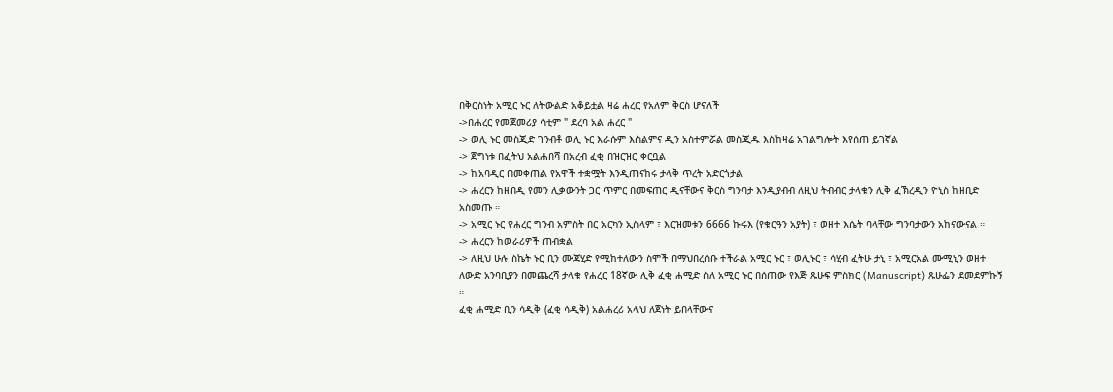በቅርስነት አሚር ኑር ለትውልድ አቆይቷል ዛሬ ሐረር የአለም ቅርስ ሆናለች
->በሐረር የመጀመሪያ ሳቲም " ደረባ አል ሐረር "
-> ወሊ ኑር መስጂድ ገንብቶ ወሊ ኑር እራሱም እስልምና ዲን አስተምሯል መስጂዱ እስከዛሬ አገልግሎት እየሰጠ ይገኛል
-> ጀግነቱ በፈትህ አልሐበሻ በአረብ ፈቂ በዝርዝር ቀርቧል
-> ከአባዲር በመቀጠል የአዋች ተቋሟት እንዲጠናከሩ ታላቅ ጥረት አድርጎታል
-> ሐረርን ከዘበዲ የመን ሊቃውንት ጋር ጥምር በመፍጠር ዲናቸውና ቅርስ ግንባታ እንዲያብብ ለዚህ ትብብር ታላቁን ሊቅ ፈኽረዲን ዮኒስ ከዘቢድ አስመጡ ።
-> አሚር ኑር የሐረር ግንብ አምስት በር አርካን ኢስላም ፣ እርዝመቱን 6666 ኩሩእ (የቁርዓን አያት) ፣ ወዘተ እሴት ባላቸው ግንባታውን አከናውናል ።
-> ሐረርን ከወራሪዎች ጠብቋል
-> ለዚህ ሁሉ ስኬት ኑር ቢን ሙጃሂድ የሚከተለውን ስሞች በማህበረሰቡ ተችራል አሚር ኑር ፣ ወሊኑር ፣ ሳሂብ ፈትሁ ታኒ ፣ አሚርአል ሙሚኒን ወዘተ
ለውድ አንባቢያን በመጨረሻ ታላቁ የሐረር 18ኛው ሊቅ ፈቂ ሐሚድ ስለ አሚር ኑር በሰጠው የእጅ ጹሁፍ ምስክር (Manuscript) ጹሁፌን ደመደምኩኝ ።
ፈቂ ሐሚድ ቢን ሳዲቅ (ፈቂ ሳዲቅ) አልሐረሪ አላህ ለጀነት ይበላቸውና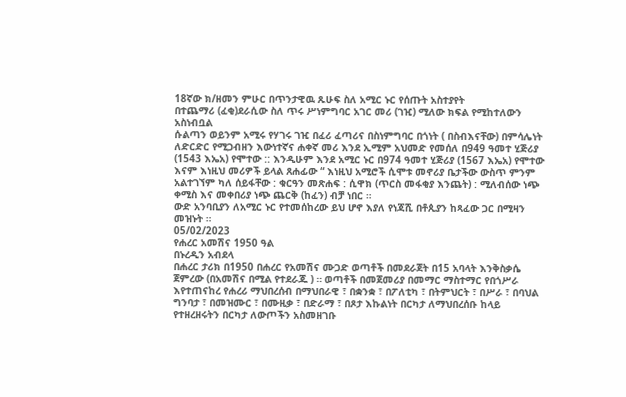18ኛው ክ/ዘመን ምሁር በጥንታዊዉ ጹሁፍ ስለ አሚር ኑር የሰጡት አስተያየት
በተጨማሪ (ፈቂ)ደራሲው ስለ ጥሩ ሥነምግባር አገር መሪ (ገዢ) ሚለው ክፍል የሚከተለውን አስነብቧል
ሱልጣን ወይንም አሚሩ የሃገሩ ገዢ በፈሪ ፈጣሪና በስነምግባር በጎነት ( በስብእናቸው) በምሳሌነት ለድርድር የሚጋብዘን እውነተኛና ሐቀኛ መሪ እንደ ኢሚም አህመድ የመሰለ በ949 ዓመተ ሂጅሪያ (1543 እኤአ) የሞተው :: እንዲሁም እንደ አሚር ኑር በ974 ዓመተ ሂጅሪያ (1567 እኤአ) የሞተው እናም እነዚህ መሪዎች ይላል ጸሐፊው “ እነዚህ አሚሮች ሲሞቱ መኖሪያ ቤታችው ውስጥ ምንም አልተገኘም ካለ ሰይፋቸው : ቁርዓን መጽሐፍ : ሲዋክ (ጥርስ መፋቂያ እንጨት) : ሚለብሰው ነጭ ቀሚስ እና መቀበሪያ ነጭ ጨርቅ (ከፈን) ብቻ ነበር ።
ውድ አንባቢያን ለአሚር ኑር የተመሰከረው ይህ ሆኖ እያለ የነጃሺ በቶጲያን ከጻፈው ጋር በሚዛን መዝኑት ።
05/02/2023
የሐረር አመሽና 1950 ዓል
በኑረዲን አብደላ
በሐረር ታሪክ በ1950 በሐረር የአመሽና ሙጋድ ወጣቶች በመደራጀት በ15 አባላት እንቅስቃሴ ጀምረው (በአመሽና በሚል የተደራጁ ) ። ወጣቶች በመጀመሪያ በመማር ማስተማር የበጎሥራ እየተጠናከረ የሐረሪ ማህበረሰብ በማህበራዊ ፣ በቋንቋ ፣ በፖለቲካ ፣ በትምህርት ፣ በሥራ ፣ በባህል ግንባታ ፣ በመዝሙር ፣ በሙዚቃ ፣ በድራማ ፣ በጾታ እኩልነት በርካታ ለማህበረሰቡ ከላይ የተዘረዘሩትን በርካታ ለውጦችን አስመዘገቡ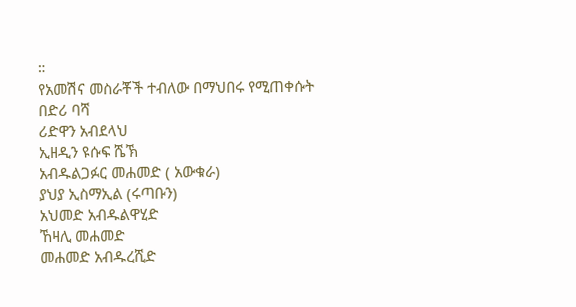።
የአመሽና መስራቾች ተብለው በማህበሩ የሚጠቀሱት
በድሪ ባሻ
ሪድዋን አብደላህ
ኢዘዲን ዩሱፍ ሼኽ
አብዱልጋፉር መሐመድ ( አውቁራ)
ያህያ ኢስማኢል (ሩጣቡን)
አህመድ አብዱልዋሂድ
ኸዛሊ መሐመድ
መሐመድ አብዱረሺድ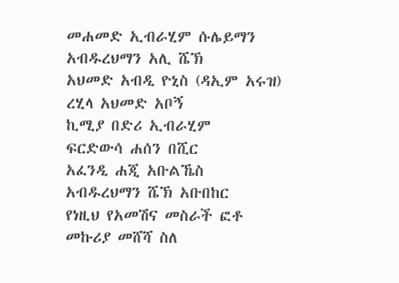መሐመድ ኢብራሂም ሱሌይማን
አብዱረህማን አሊ ሼኽ
አህመድ አብዲ ዮኒስ (ዳኢም አሩዝ)
ረሂላ አህመድ አቦኝ
ኪሚያ በድሪ ኢብራሂም
ፍርድውሳ ሐሰን በሺር
አፈንዲ ሐጂ አቡልኼስ
አብዱረህማን ሼኽ አቡበከር
የነዚህ የአመሽና መስራች ፎቶ መኩሪያ መሸሻ ስለ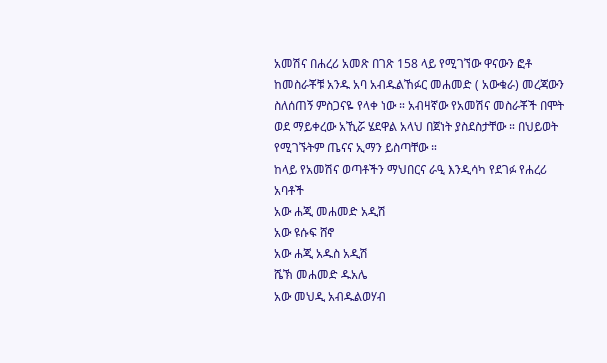አመሽና በሐረሪ አመጽ በገጽ 158 ላይ የሚገኘው ዋናውን ፎቶ ከመስራቾቹ አንዱ አባ አብዱልኸፉር መሐመድ ( አውቁራ) መረጃውን ስለሰጠኝ ምስጋናዬ የላቀ ነው ። አብዛኛው የአመሽና መስራቾች በሞት ወደ ማይቀረው አኺሯ ሄደዋል አላህ በጀነት ያስደስታቸው ። በህይወት የሚገኙትም ጤናና ኢማን ይስጣቸው ።
ከላይ የአመሽና ወጣቶችን ማህበርና ራዒ እንዲሳካ የደገፉ የሐረሪ አባቶች
አው ሐጂ መሐመድ አዲሽ
አው ዩሱፍ ሸኖ
አው ሐጂ አዱስ አዲሽ
ሼኽ መሐመድ ዱአሌ
አው መህዲ አብዱልወሃብ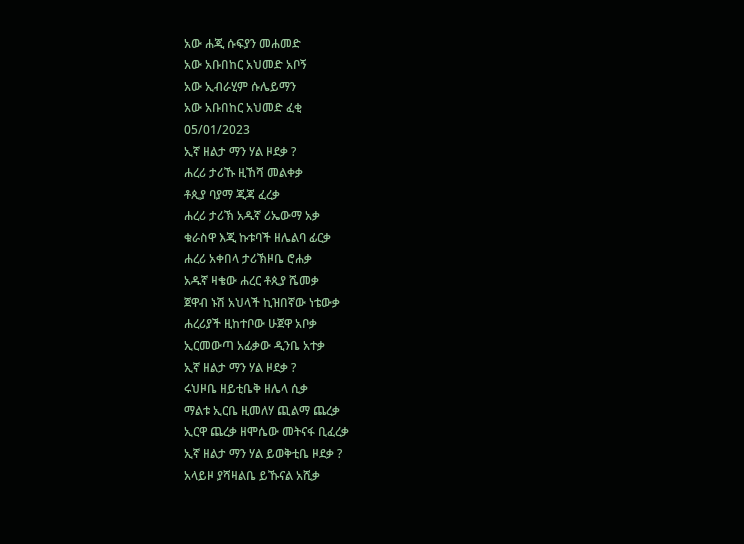አው ሐጂ ሱፍያን መሐመድ
አው አቡበከር አህመድ አቦኝ
አው ኢብራሂም ሱሌይማን
አው አቡበከር አህመድ ፈቂ
05/01/2023
ኢኛ ዘልታ ማን ሃል ዞደቃ ?
ሐረሪ ታሪኹ ዚኸሻ መልቀቃ
ቶጲያ ባያማ ጂጃ ፈረቃ
ሐረሪ ታሪኽ አዱኛ ሪኤውማ አቃ
ቁራስዋ እጂ ኩቱባች ዘሌልባ ፊርቃ
ሐረሪ አቀበላ ታሪኽዞቤ ሮሐቃ
አዱኛ ዛቄው ሐረር ቶጲያ ሼመቃ
ጀዋብ ኑሽ አህላች ኪዝበኛው ነቴውቃ
ሐረሪያች ዚከተቦው ሁጀዋ አቦቃ
ኢርመውጣ አፊቃው ዲንቤ አተቃ
ኢኛ ዘልታ ማን ሃል ዞደቃ ?
ሩህዞቤ ዘይቲቤቅ ዘሌላ ሲቃ
ማልቱ ኢርቤ ዚመለሃ ጪልማ ጨረቃ
ኢርዋ ጨረቃ ዘሞሴው መትናፋ ቢፈረቃ
ኢኛ ዘልታ ማን ሃል ይወቅቲቤ ዞደቃ ?
አላይዞ ያሻዛልቤ ይኹናል አሺቃ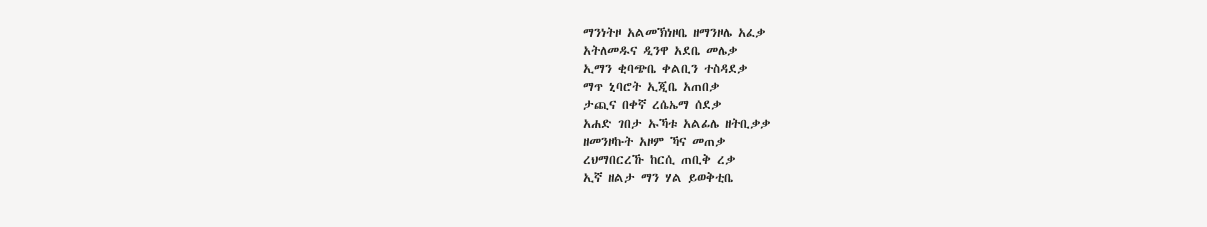ማንነትዞ አልመኽነዞቤ ዘማንዞሌ አፈቃ
አትለመዱና ዲንዋ አደቤ መሌቃ
ኢማን ቂባጭቤ ቀልቢን ተስዳደቃ
ማጥ ኒባሮት ኢጂቤ አጠበቃ
ታጪና በቀኛ ረሴኤማ ሰደቃ
አሐድ ገበታ ኡኻቱ አልፊሌ ዘትቢቃቃ
ዘመንዞኩት አዞም ኻና መጠቃ
ረህማበርረኹ ከርሲ ጠቢቅ ረቃ
ኢኛ ዘልታ ማን ሃል ይወቅቲቤ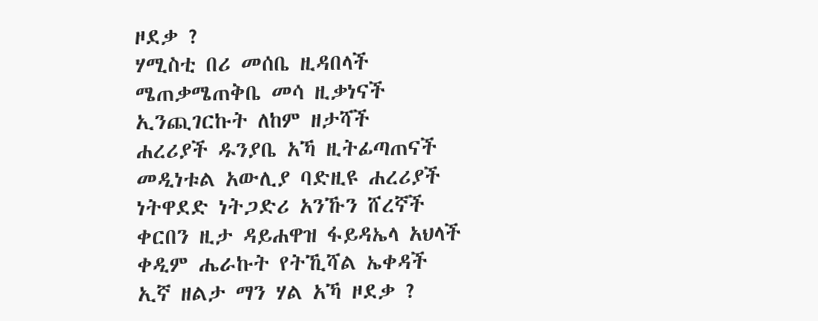ዞደቃ ?
ሃሚስቲ በሪ መሰቤ ዚዳበላች
ሜጠቃሜጠቅቤ መሳ ዚቃነናች
ኢንጪገርኩት ለከም ዘታሻች
ሐረሪያች ዱንያቤ አኻ ዚትፊጣጠናች
መዲነቱል አውሊያ ባድዚዩ ሐረሪያች
ነትዋደድ ነትጋድሪ አንኹን ሸረኛች
ቀርበን ዚታ ዳይሐዋዝ ፋይዳኤላ አህላች
ቀዲም ሔራኩት የትኺሻል ኤቀዳች
ኢኛ ዘልታ ማን ሃል አኻ ዞደቃ ?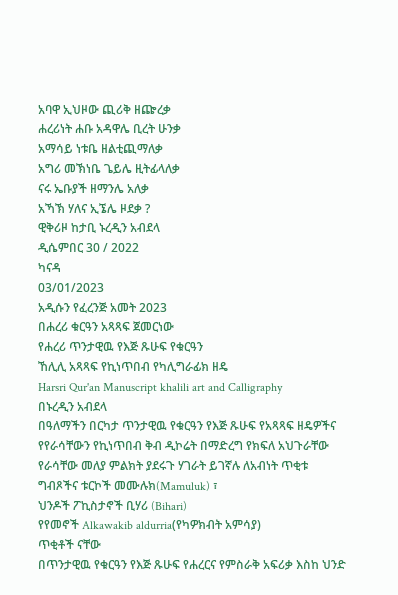አባዋ ኢህዞው ጪሪቅ ዘጬረቃ
ሐረሪነት ሐቡ አዳዋሌ ቢረት ሁንቃ
አማሳይ ነቱቤ ዘልቲጪማለቃ
አግሪ መኽነቤ ጌይሌ ዚትፊላለቃ
ናሩ ኤቡያች ዘማንሌ አለቃ
አኻኽ ሃለና ኢኜሌ ዞደቃ ?
ዊቅሪዞ ከታቢ ኑረዲን አብደላ
ዲሴምበር 30 / 2022
ካናዳ
03/01/2023
አዲሱን የፈረንጅ አመት 2023
በሐረሪ ቁርዓን አጻጻፍ ጀመርነው
የሐረሪ ጥንታዊዉ የእጅ ጹሁፍ የቁርዓን
ኸሊሊ አጻጻፍ የኪነጥበብ የካሊግራፊክ ዘዴ
Harsri Qur'an Manuscript khalili art and Calligraphy
በኑረዲን አብደላ
በዓለማችን በርካታ ጥንታዊዉ የቁርዓን የእጅ ጹሁፍ የአጻጻፍ ዘዴዎችና የየራሳቸውን የኪነጥበብ ቅብ ዲኮሬት በማድረግ የክፍለ አህጉራቸው የራሳቸው መለያ ምልክት ያደሩጉ ሃገራት ይገኛሉ ለአብነት ጥቂቱ
ግብጾችና ቱርኮች መሙሉክ(Mamuluk) ፣
ህንዶች ፖኪስታኖች ቢሃሪ (Bihari)
የየመኖች Alkawakib aldurria(የካዎክብት አምሳያ)
ጥቂቶች ናቸው
በጥንታዊዉ የቁርዓን የእጅ ጹሁፍ የሐረርና የምስራቅ አፍሪቃ እስከ ህንድ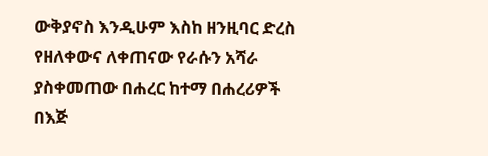ውቅያኖስ እንዲሁም እስከ ዘንዚባር ድረስ የዘለቀውና ለቀጠናው የራሱን አሻራ ያስቀመጠው በሐረር ከተማ በሐረሪዎች በእጅ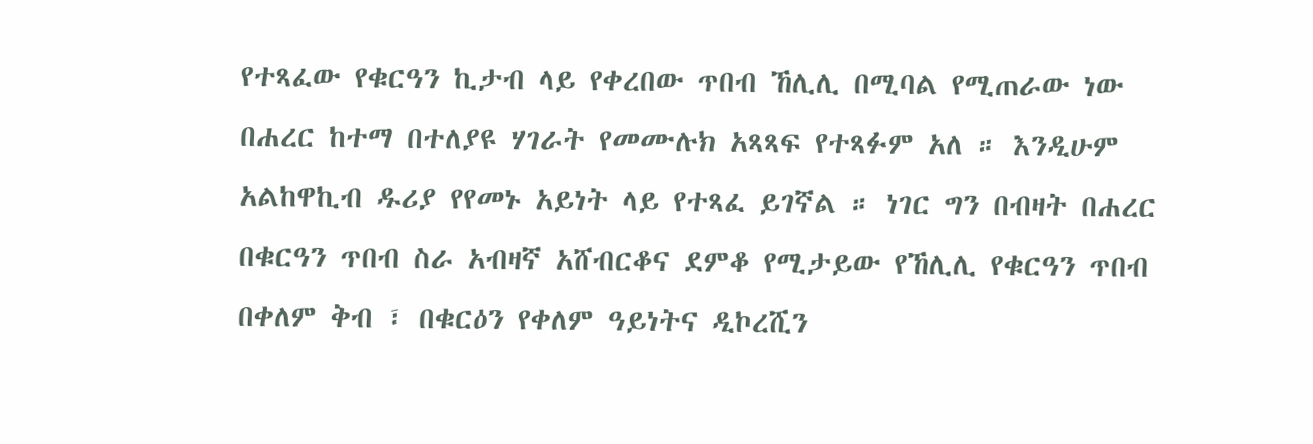የተጻፈው የቁርዓን ኪታብ ላይ የቀረበው ጥበብ ኸሊሊ በሚባል የሚጠራው ነው
በሐረር ከተማ በተለያዩ ሃገራት የመሙሉክ አጻጻፍ የተጻፉም አለ ። እንዲሁም አልከዋኪብ ዱሪያ የየመኑ አይነት ላይ የተጻፈ ይገኛል ። ነገር ግን በብዛት በሐረር በቁርዓን ጥበብ ስራ አብዛኛ አሸብርቆና ደምቆ የሚታይው የኸሊሊ የቁርዓን ጥበብ በቀለም ቅብ ፣ በቁርዕን የቀለም ዓይነትና ዲኮረሺን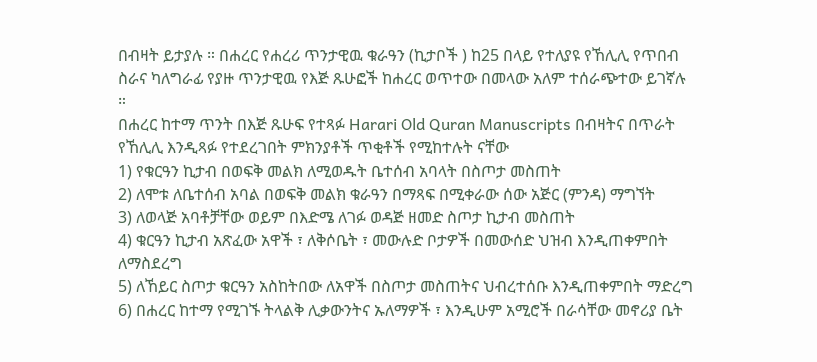በብዛት ይታያሉ ። በሐረር የሐረሪ ጥንታዊዉ ቁራዓን (ኪታቦች ) ከ25 በላይ የተለያዩ የኸሊሊ የጥበብ ስራና ካለግራፊ የያዙ ጥንታዊዉ የእጅ ጹሁፎች ከሐረር ወጥተው በመላው አለም ተሰራጭተው ይገኛሉ ።
በሐረር ከተማ ጥንት በእጅ ጹሁፍ የተጻፉ Harari Old Quran Manuscripts በብዛትና በጥራት የኸሊሊ እንዲጻፉ የተደረገበት ምክንያቶች ጥቂቶች የሚከተሉት ናቸው
1) የቁርዓን ኪታብ በወፍቅ መልክ ለሚወዱት ቤተሰብ አባላት በስጦታ መስጠት
2) ለሞቱ ለቤተሰብ አባል በወፍቅ መልክ ቁራዓን በማጻፍ በሚቀራው ሰው አጅር (ምንዳ) ማግኘት
3) ለወላጅ አባቶቻቸው ወይም በእድሜ ለገፉ ወዳጅ ዘመድ ስጦታ ኪታብ መስጠት
4) ቁርዓን ኪታብ አጽፈው አዋች ፣ ለቅሶቤት ፣ መውሉድ ቦታዎች በመውሰድ ህዝብ እንዲጠቀምበት ለማስደረግ
5) ለኸይር ስጦታ ቁርዓን አስከትበው ለአዋች በስጦታ መስጠትና ህብረተሰቡ እንዲጠቀምበት ማድረግ
6) በሐረር ከተማ የሚገኙ ትላልቅ ሊቃውንትና ኡለማዎች ፣ እንዲሁም አሚሮች በራሳቸው መኖሪያ ቤት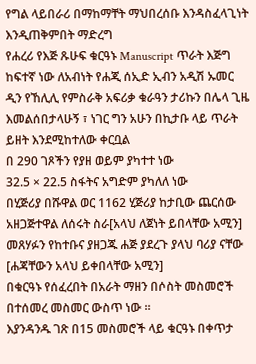የግል ላይበራሪ በማከማቸት ማህበረሰቡ እንዳስፈላጊነት እንዲጠቅምበት ማድረግ
የሐረሪ የእጅ ጹሁፍ ቁርዓኑ Manuscript ጥራት እጅግ ከፍተኛ ነው ለአብነት የሐጂ ሰኢድ ኢብን አዲሽ ኡመር ዲን የኸሊሊ የምስራቅ አፍሪቃ ቁራዓን ታሪኩን በሌላ ጊዜ እመልሰበታላሁኝ ፣ ነገር ግን አሁን በኪታቡ ላይ ጥራት ይዘት እንደሚከተለው ቀርቧል
በ 290 ገጾችን የያዘ ወይም ያካተተ ነው
32.5 × 22.5 ስፋትና አግድም ያካለለ ነው
በሂጅሪያ በሹዋል ወር 1162 ሂጅሪያ ከታቢው ጨርሰው አዘጋጅተዋል ለሰሩት ስራ[አላህ ለጀነት ይበላቸው አሚን]
መጸሃፉን የከተቡና ያዘጋጁ ሐጅ ያደረጉ ያላህ ባሪያ ናቸው [ሐጃቸውን አላህ ይቀበላቸው አሚን]
በቁርዓኑ የሰፈረበት በአራት ማዘን በሶስት መስመሮች በተሰመረ መስመር ውስጥ ነው ።
እያንዳንዱ ገጽ በ15 መስመሮች ላይ ቁርዓኑ በቀጥታ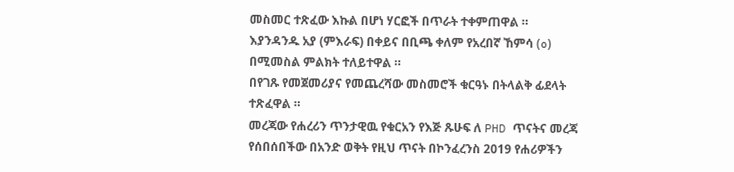መስመር ተጽፈው እኩል በሆነ ሃርፎች በጥራት ተቀምጠዋል ።
እያንዳንዱ አያ (ምእራፍ) በቀይና በቢጫ ቀለም የአረበኛ ኸምሳ (٥) በሚመስል ምልክት ተለይተዋል ።
በየገጹ የመጀመሪያና የመጨረሻው መስመሮች ቁርዓኑ በትላልቅ ፊደላት ተጽፈዋል ።
መረጃው የሐረሪን ጥንታዊዉ የቁርአን የእጅ ጹሁፍ ለ PHD ጥናትና መረጃ የሰበሰበችው በአንድ ወቅት የዚህ ጥናት በኮንፈረንስ 2019 የሐሪዎችን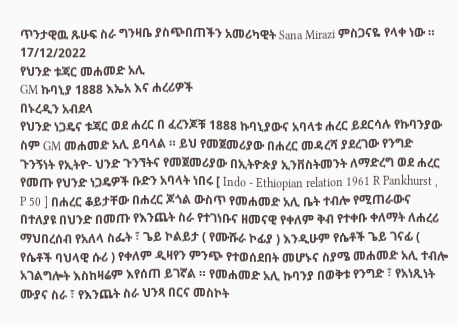ጥንታዊዉ ጹሁፍ ስራ ግንዛቤ ያስጭበጠችን አመሪካዊት Sana Mirazi ምስጋናዬ የላቀ ነው ።
17/12/2022
የህንድ ቱጃር መሐመድ አሊ
GM ኩባኒያ 1888 እኤአ እና ሐረሪዎች
በኑረዲን አብደላ
የህንድ ነጋዴና ቱጃር ወደ ሐረር በ ፈረንጆቹ 1888 ኩባኒያውና አባላቱ ሐረር ይደርሳሉ የኩባንያው ስም GM መሐመድ አሊ ይባላል ። ይህ የመጀመሪያው በሐረር መዳረሻ ያደረገው የንግድ ጉንኝነት የኢትዮ- ህንድ ጉንኘትና የመጀመሪያው በኢትዮጵያ ኢንቨስትመንት ለማድረግ ወደ ሐረር የመጡ የህንድ ነጋዴዎች ቡድን አባላት ነበሩ [ Indo - Ethiopian relation 1961 R Pankhurst , P 50 ] በሐረር ቆይታቸው በሐረር ጆጎል ውስጥ የመሐመድ አሊ ቤት ተብሎ የሚጠራውና በተለያዩ በህንድ በመጡ የእንጨት ስራ የተገነቡና ዘመናዊ የቀለም ቅብ የተቀቡ ቀለማት ለሐረሪ ማህበረሰብ የአለላ ስፌት ፣ ጌይ ኮልይታ ( የሙሹራ ኮፊያ ) እንዲሁም የሴቶች ጌይ ገናፊ ( የሴቶች ባህላዊ ሱሪ ) የቀለም ዲዛየን ምንጭ የተወሰደበት መሆኑና ስያሜ መሐመድ አሊ ተብሎ አገልግሎት እስከዛሬም እየሰጠ ይገኛል ። የመሐመድ አሊ ኩባንያ በወቅቱ የንግድ ፣ የአነጺነት ሙያና ስራ ፣ የእንጨት ስራ ህንጻ በርና መስኮት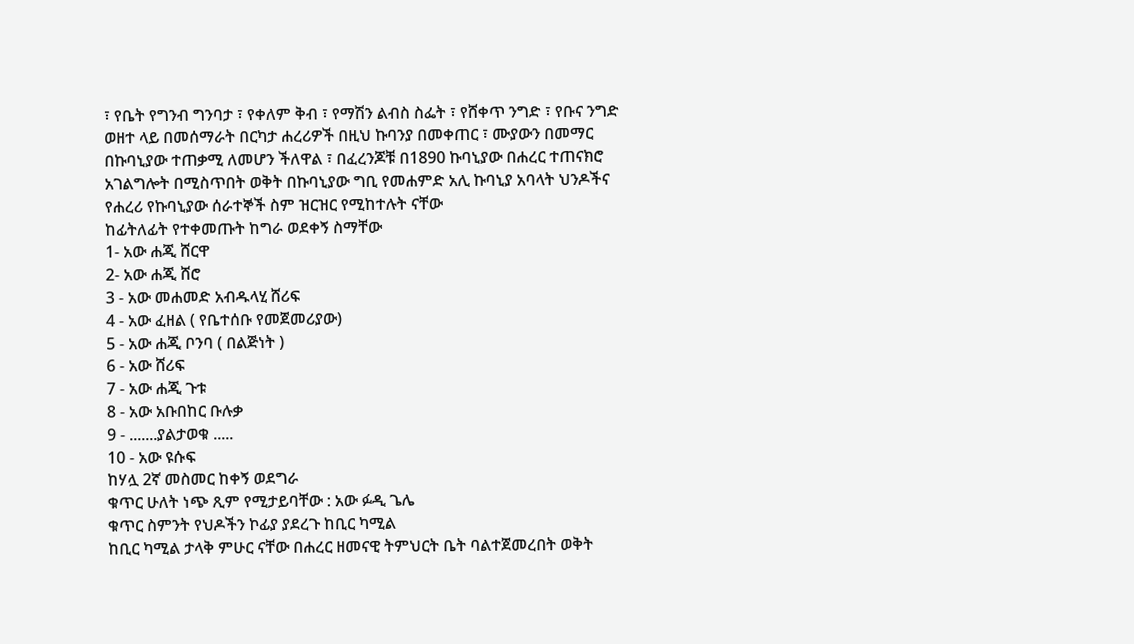፣ የቤት የግንብ ግንባታ ፣ የቀለም ቅብ ፣ የማሽን ልብስ ስፌት ፣ የሸቀጥ ንግድ ፣ የቡና ንግድ ወዘተ ላይ በመሰማራት በርካታ ሐረሪዎች በዚህ ኩባንያ በመቀጠር ፣ ሙያውን በመማር በኩባኒያው ተጠቃሚ ለመሆን ችለዋል ፣ በፈረንጆቹ በ1890 ኩባኒያው በሐረር ተጠናክሮ አገልግሎት በሚስጥበት ወቅት በኩባኒያው ግቢ የመሐምድ አሊ ኩባኒያ አባላት ህንዶችና የሐረሪ የኩባኒያው ሰራተኞች ስም ዝርዝር የሚከተሉት ናቸው
ከፊትለፊት የተቀመጡት ከግራ ወደቀኝ ስማቸው
1- አው ሐጂ ሸርዋ
2- አው ሐጂ ሸሮ
3 - አው መሐመድ አብዱላሂ ሸሪፍ
4 - አው ፈዘል ( የቤተሰቡ የመጀመሪያው)
5 - አው ሐጂ ቦንባ ( በልጅነት )
6 - አው ሸሪፍ
7 - አው ሐጂ ጉቱ
8 - አው አቡበከር ቡሉቃ
9 - .......ያልታወቁ .....
10 - አው ዩሱፍ
ከሃሏ 2ኛ መስመር ከቀኝ ወደግራ
ቁጥር ሁለት ነጭ ጺም የሚታይባቸው : አው ፉዲ ጌሌ
ቁጥር ስምንት የህዶችን ኮፊያ ያደረጉ ከቢር ካሚል
ከቢር ካሚል ታላቅ ምሁር ናቸው በሐረር ዘመናዊ ትምህርት ቤት ባልተጀመረበት ወቅት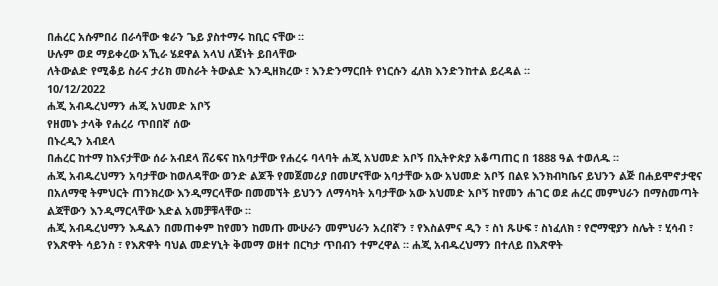በሐረር አሱምበሪ በራሳቸው ቁራን ጌይ ያስተማሩ ከቢር ናቸው ።
ሁሉም ወደ ማይቀረው አኺራ ሄደዋል አላህ ለጀነት ይበላቸው
ለትውልድ የሚቆይ ስራና ታሪክ መስራት ትውልድ እንዲዘክረው ፣ እንድንማርበት የነርሱን ፈለክ እንድንከተል ይረዳል ።
10/12/2022
ሐጂ አብዱረህማን ሐጂ አህመድ አቦኝ
የዘመኑ ታላቅ የሐረሪ ጥበበኛ ሰው
በኑረዲን አብደላ
በሐረር ከተማ ከእናታቸው ሰራ አብደላ ሸሪፍና ከአባታቸው የሐረሩ ባላባት ሐጂ አህመድ አቦኝ በኢትዮጵያ አቆጣጠር በ 1888 ዓል ተወለዱ ።
ሐጂ አብዱረህማን አባታቸው ከወለዳቸው ወንድ ልጆች የመጀመሪያ በመሆናቸው አባታቸው አው አህመድ አቦኝ በልዩ እንክብካቤና ይህንን ልጅ በሐይሞኖታዊና በአለማዊ ትምህርት ጠንክረው እንዲማርላቸው በመመኘት ይህንን ለማሳካት አባታቸው አው አህመድ አቦኝ ከየመን ሐገር ወደ ሐረር መምህራን በማስመጣት ልጃቸውን እንዲማርላቸው እድል አመቻቹላቸው ።
ሐጂ አብዱረህማን እዱልን በመጠቀም ከየመን ከመጡ ሙሁራን መምህራን አረበኛን ፣ የእስልምና ዲን ፣ ስነ ጹሁፍ ፣ ስነፈለክ ፣ የሮማዊያን ስሌት ፣ ሂሳብ ፣ የእጽዋት ሳይንስ ፣ የእጽዋት ባህል መድሃኒት ቅመማ ወዘተ በርካታ ጥበብን ተምረዋል ። ሐጂ አብዱረህማን በተለይ በእጽዋት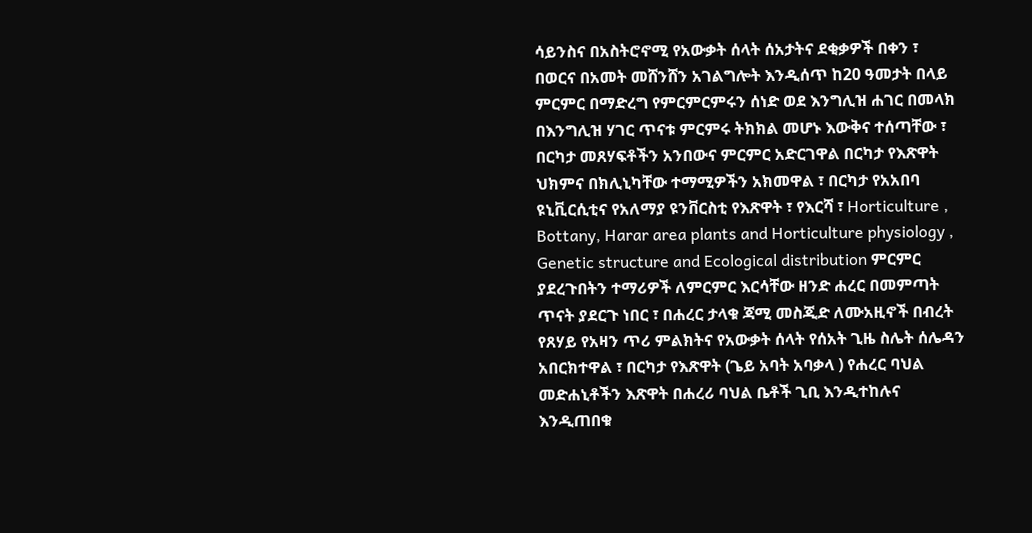ሳይንስና በአስትሮኖሚ የአውቃት ሰላት ሰአታትና ደቂቃዎች በቀን ፣ በወርና በአመት መሸንሸን አገልግሎት እንዲሰጥ ከ20 ዓመታት በላይ ምርምር በማድረግ የምርምርምሩን ሰነድ ወደ እንግሊዝ ሐገር በመላክ በእንግሊዝ ሃገር ጥናቱ ምርምሩ ትክክል መሆኑ እውቅና ተሰጣቸው ፣ በርካታ መጸሃፍቶችን አንበውና ምርምር አድርገዋል በርካታ የእጽዋት ህክምና በክሊኒካቸው ተማሚዎችን አክመዋል ፣ በርካታ የአአበባ ዩኒቪርሲቲና የአለማያ ዩንቨርስቲ የእጽዋት ፣ የእርሻ ፣ Horticulture , Bottany, Harar area plants and Horticulture physiology , Genetic structure and Ecological distribution ምርምር ያደረጉበትን ተማሪዎች ለምርምር እርሳቸው ዘንድ ሐረር በመምጣት ጥናት ያደርጉ ነበር ፣ በሐረር ታላቁ ጃሚ መስጂድ ለሙአዚኖች በብረት የጸሃይ የአዛን ጥሪ ምልክትና የአውቃት ሰላት የሰአት ጊዜ ስሌት ሰሌዳን አበርክተዋል ፣ በርካታ የእጽዋት (ጌይ አባት አባቃላ ) የሐረር ባህል መድሐኒቶችን እጽዋት በሐረሪ ባህል ቤቶች ጊቢ እንዲተከሉና እንዲጠበቁ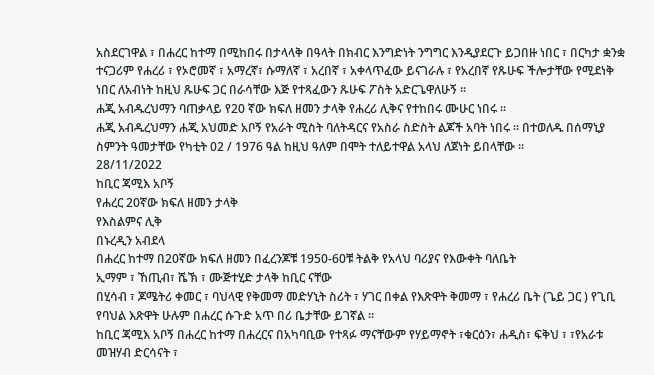አስደርገዋል ፣ በሐረር ከተማ በሚከበሩ በታላላቅ በዓላት በክብር እንግድነት ንግግር እንዲያደርጉ ይጋበዙ ነበር ፣ በርካታ ቋንቋ ተናጋሪም የሐረሪ ፣ የኦሮመኛ ፣ አማረኛ፣ ሱማለኛ ፣ አረበኛ ፣ አቀላጥፈው ይናገራሉ ፣ የአረበኛ የጹሁፍ ችሎታቸው የሚደነቅ ነበር ለአብነት ከዚህ ጹሁፍ ጋር በራሳቸው እጅ የተጻፈውን ጹሁፍ ፖስት አድርጌዋለሁኝ ።
ሐጂ አብዱረህማን ባጠቃላይ የ20 ኛው ክፍለ ዘመን ታላቅ የሐረሪ ሊቅና የተከበሩ ሙሁር ነበሩ ።
ሐጂ አብዱረህማን ሐጂ አህመድ አቦኝ የአራት ሚስት ባለትዳርና የአስራ ስድስት ልጆች አባት ነበሩ ። በተወለዱ በሰማኒያ ስምንት ዓመታቸው የካቲት 02 / 1976 ዓል ከዚህ ዓለም በሞት ተለይተዋል አላህ ለጀነት ይበላቸው ።
28/11/2022
ከቢር ጃሚእ አቦኝ
የሐረር 20ኛው ክፍለ ዘመን ታላቅ
የእስልምና ሊቅ
በኑረዲን አብደላ
በሐረር ከተማ በ20ኛው ክፍለ ዘመን በፈረንጆቹ 1950-60ቹ ትልቅ የአላህ ባሪያና የእውቀት ባለቤት
ኢማም ፣ ኸጢብ፣ ሼኽ ፣ ሙጅተሂድ ታላቅ ከቢር ናቸው
በሂሳብ ፣ ጆሜትሪ ቀመር ፣ ባህላዊ የቅመማ መድሃኒት ስሪት ፣ ሃገር በቀል የእጽዋት ቅመማ ፣ የሐረሪ ቤት (ጌይ ጋር ) የጊቢ የባህል እጽዋት ሁሉም በሐረር ሱጉድ አጥ በሪ ቤታቸው ይገኛል ።
ከቢር ጃሚእ አቦኝ በሐረር ከተማ በሐረርና በአካባቢው የተጻፉ ማናቸውም የሃይማኖት ፣ቁርዕን፣ ሐዲስ፣ ፍቅህ ፣ ፣የአራቱ መዝሃብ ድርሳናት ፣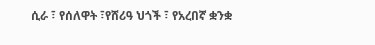ሲራ ፣ የሰለዋት ፣የሸሪዓ ህጎች ፣ የአረበኛ ቋንቋ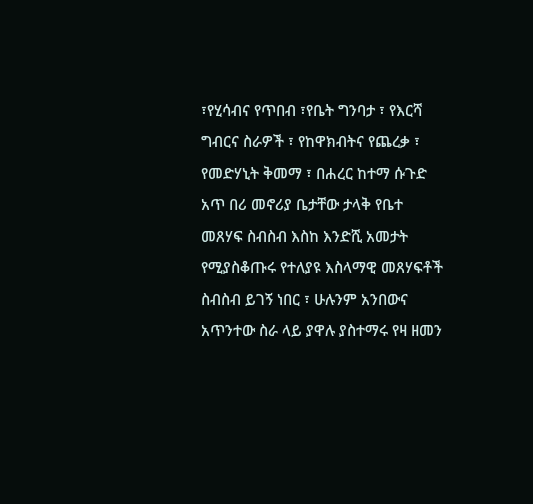፣የሂሳብና የጥበብ ፣የቤት ግንባታ ፣ የእርሻ ግብርና ስራዎች ፣ የከዋክብትና የጨረቃ ፣ የመድሃኒት ቅመማ ፣ በሐረር ከተማ ሱጉድ አጥ በሪ መኖሪያ ቤታቸው ታላቅ የቤተ መጸሃፍ ስብስብ እስከ እንድሺ አመታት የሚያስቆጡሩ የተለያዩ እስላማዊ መጸሃፍቶች ስብስብ ይገኝ ነበር ፣ ሁሉንም አንበውና አጥንተው ስራ ላይ ያዋሉ ያስተማሩ የዛ ዘመን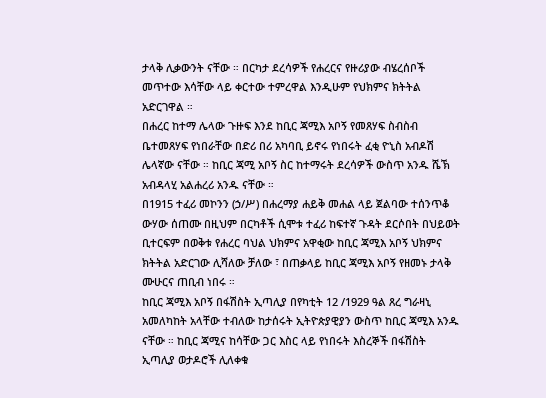ታላቅ ሊቃውንት ናቸው ። በርካታ ደረሳዎች የሐረርና የዙሪያው ብሄረሰቦች መጥተው እሳቸው ላይ ቀርተው ተምረዋል እንዲሁም የህክምና ክትትል አድርገዋል ።
በሐረር ከተማ ሌላው ጉዙፍ እንደ ከቢር ጃሚእ አቦኝ የመጸሃፍ ስብስብ ቤተመጸሃፍ የነበራቸው በድሪ በሪ አካባቢ ይኖሩ የነበሩት ፈቂ ዮኒስ አብዶሽ ሌላኛው ናቸው ። ከቢር ጃሚ አቦኝ ስር ከተማሩት ደረሳዎች ውስጥ አንዱ ሼኽ አብዳላሂ አልሐረሪ አንዱ ናቸው ።
በ1915 ተፈሪ መኮንን (ኃ/ሥ) በሐረማያ ሐይቅ መሐል ላይ ጀልባው ተሰንጥቆ ውሃው ሰጠሙ በዚህም በርካቶች ሲሞቱ ተፈሪ ከፍተኛ ጉዳት ደርሶበት በህይወት ቢተርፍም በወቅቱ የሐረር ባህል ህክምና አዋቂው ከቢር ጃሚእ አቦኝ ህክምና ክትትል አድርገው ሊሻለው ቻለው ፣ በጠቃላይ ከቢር ጃሚእ አቦኝ የዘመኑ ታላቅ ሙሁርና ጠቢብ ነበሩ ።
ከቢር ጃሚእ አቦኝ በፋሽስት ኢጣሊያ በየካቲት 12 /1929 ዓል ጸረ ግራዛኒ አመለካከት አላቸው ተብለው ከታሰሩት ኢትዮጵያዊያን ውስጥ ከቢር ጃሚእ አንዱ ናቸው ። ከቢር ጃሚና ከሳቸው ጋር እስር ላይ የነበሩት እስረኞች በፋሽስት ኢጣሊያ ወታዶሮች ሊለቀቁ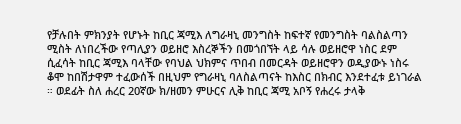የቻሉበት ምክንያት የሆኑት ከቢር ጃሚእ ለግራዛኒ መንግስት ከፍተኛ የመንግስት ባልስልጣን ሚስት ለነበረችው የጣሊያን ወይዘሮ እስረኞችን በመጎበኘት ላይ ሳሉ ወይዘሮዋ ነስር ደም ሲፈሳት ከቢር ጃሚእ ባላቸው የባህል ህክምና ጥበብ በመርዳት ወይዘሮዋን ወዲያውኑ ነስሩ ቆሞ ከበሽታዋም ተፈውሰች በዚህም የግራዛኒ ባለስልጣናት ከእስር በክብር እንደተፈቱ ይነገራል ። ወደፊት ስለ ሐረር 20ኛው ክ/ዘመን ምሁርና ሊቅ ከቢር ጃሚ አቦኝ የሐረሩ ታላቅ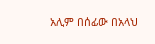አሊም በሰፊው በአላህ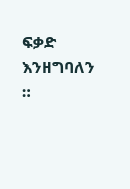ፍቃድ እንዘግባለን ።